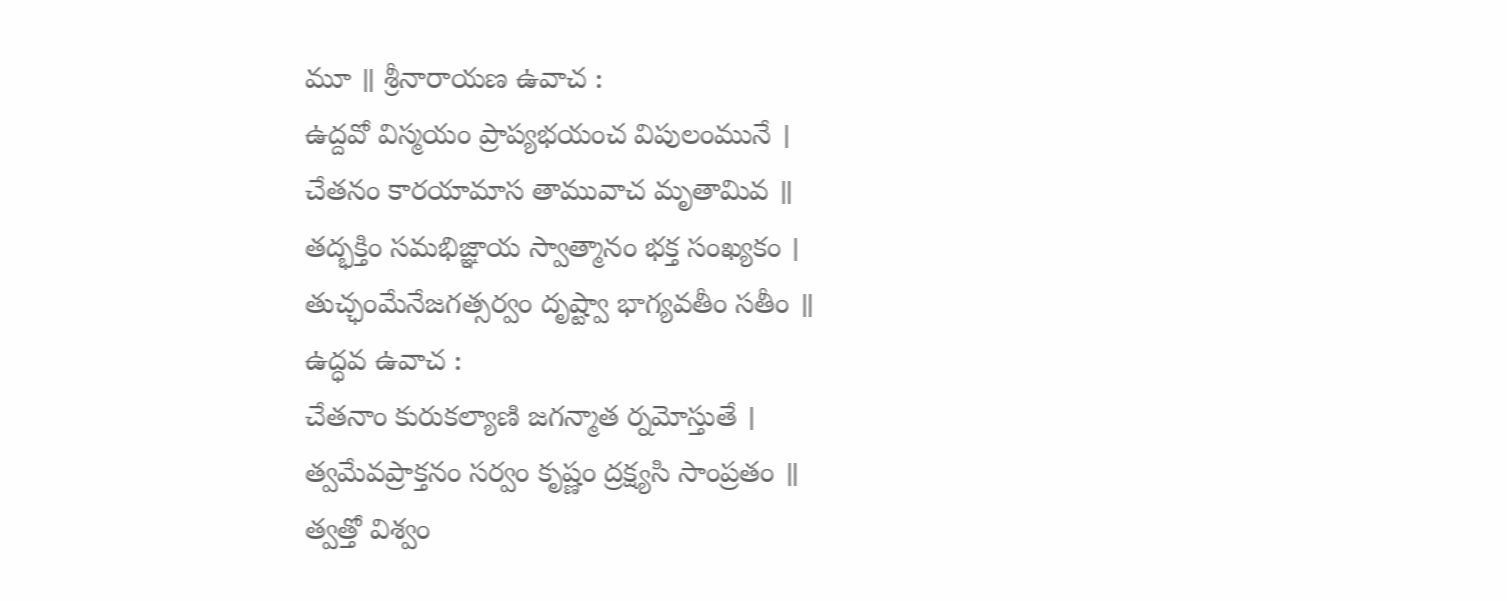మూ ॥ శ్రీనారాయణ ఉవాచ :
ఉద్దవో విస్మయం ప్రాప్యభయంచ విపులంమునే ।
చేతనం కారయామాస తామువాచ మృతామివ ॥
తద్భక్తిం సమభిజ్ఞాయ స్వాత్మానం భక్త సంఖ్యకం ।
తుచ్ఛంమేనేజగత్సర్వం దృష్ట్వా భాగ్యవతీం సతీం ॥
ఉద్ధవ ఉవాచ :
చేతనాం కురుకల్యాణి జగన్మాత ర్నమోస్తుతే ।
త్వమేవప్రాక్తనం సర్వం కృష్ణం ద్రక్ష్యసి సాంప్రతం ॥
త్వత్తో విశ్వం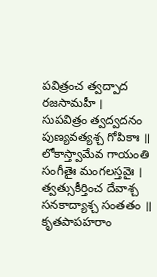పవిత్రంచ త్వద్పాద రజసామహీ ।
సుపవిత్రం త్వద్వదనం పుణ్యవత్యశ్చ గోపికాః ॥
లోకాస్త్వామేవ గాయంతి సంగీతైః మంగలస్తవైః ।
త్వత్సుకీర్తించ దేవాశ్చ సనకాద్యాశ్చ సంతతం ॥
కృతపాపహరాం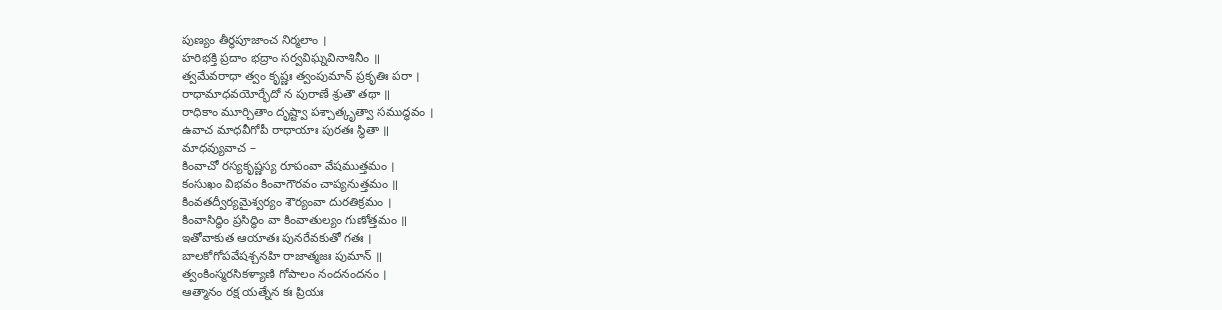పుణ్యం తీర్థపూజాంచ నిర్మలాం ।
హరిభక్తి ప్రదాం భద్రాం సర్వవిఘ్నవినాశినీం ॥
త్వమేవరాధా త్వం కృష్ణః త్వంపుమాన్ ప్రకృతిః పరా ।
రాధామాధవయోర్భేదో న పురాణే శ్రుతౌ తథా ॥
రాధికాం మూర్చితాం దృష్ట్వా పశ్చాత్కృత్వా సముద్ధవం ।
ఉవాచ మాధవీగోపీ రాధాయాః పురతః స్థితా ॥
మాధవ్యువాచ –
కింవాచో రస్యకృష్ణస్య రూపంవా వేషముత్తమం ।
కంసుఖం విభవం కింవాగౌరవం చాప్యనుత్తమం ॥
కింవతద్వీర్యమైశ్వర్యం శౌర్యంవా దురతిక్రమం ।
కింవాసిద్ధిం ప్రసిద్ధిం వా కింవాతుల్యం గుణోత్తమం ॥
ఇతోవాకుత ఆయాతః పునరేవకుతో గతః ।
బాలకోగోపవేషశ్చనహి రాజాత్మజః పుమాన్ ॥
త్వంకింస్మరసికళ్యాణి గోపాలం నందనందనం ।
ఆత్మానం రక్ష యత్నేన కః ప్రియః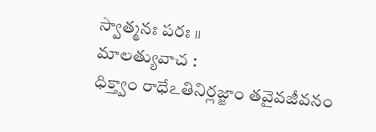స్వాత్మనః పరః ॥
మాలత్యువాచ :
ధిక్త్వాం రాధేఽతినిర్లజ్జాం తవైవజీవనం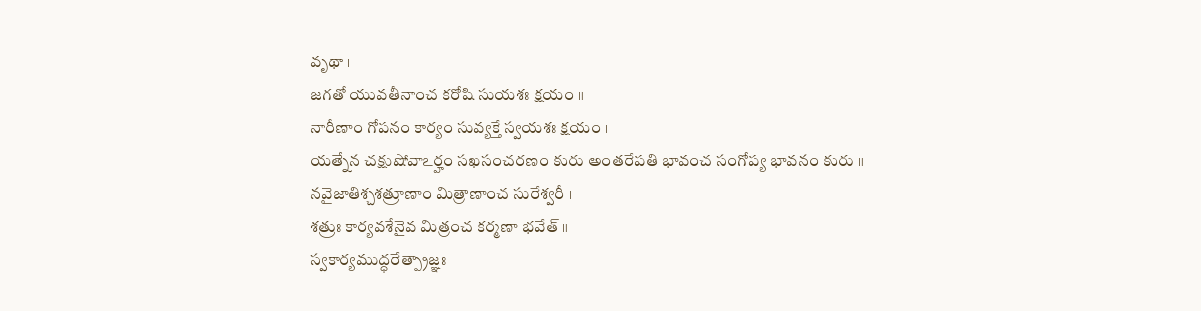వృథా ।
జగతో యువతీనాంచ కరోషి సుయశః క్షయం ॥
నారీణాం గోపనం కార్యం సువ్యక్తే స్వయశః క్షయం ।
యత్నేన చక్షుషోవాఽర్హం సఖసంచరణం కురు అంతరేపతి భావంచ సంగోప్య భావనం కురు ॥
నవైజాతిశ్చశత్రూణాం మిత్రాణాంచ సురేశ్వరీ ।
శత్రుః కార్యవశేనైవ మిత్రంచ కర్మణా భవేత్ ॥
స్వకార్యముద్ధరేత్ప్రాజ్ఞః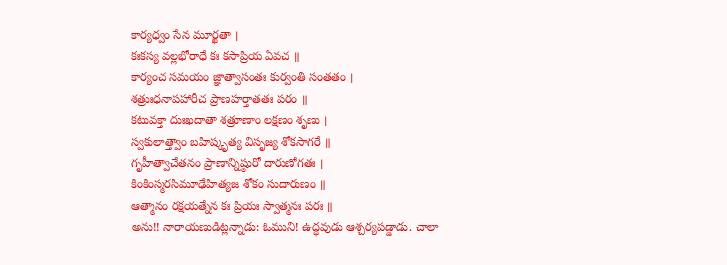కార్యధ్వం సేన మూర్ఖతా ।
కఃకస్య వల్లభోరాధే కః కసాప్రియ ఏవచ ॥
కార్యంచ సమయం జ్ఞాత్వాసంతః కుర్వంతి సంతతం ।
శత్రుఃధనాపహారీచ ప్రాణహర్తాతతః పరం ॥
కటువక్తా దుఃఖదాతా శత్రూణాం లక్షణం శృణు ।
స్వకులాత్త్వాం బహిష్కృత్య విసృజ్య శోకసాగరే ॥
గృహీత్వాచేతనం ప్రాణాన్నిష్ఠురో దారుణోగతః ।
కింకింస్మరసిమూఢేహిత్యజ శోకం సుదారుణం ॥
ఆత్మానం రక్షయత్నేన కః ప్రియః స్వాత్మనః పరః ॥
అను!! నారాయణుడిట్లన్నాడు: ఓముని! ఉద్ధవుడు ఆశ్చర్యపడ్డాడు. చాలా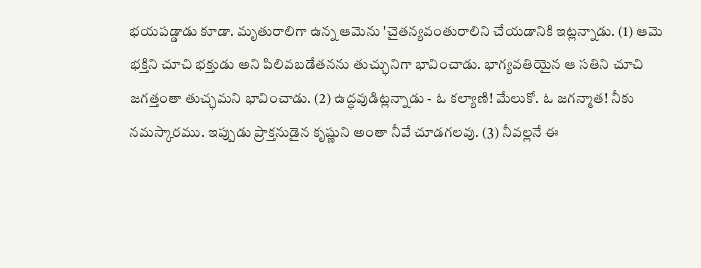భయపడ్డాడు కూడా. మృతురాలిగా ఉన్న ఆమెను 'చైతన్యవంతురాలిని చేయడానికి ఇట్లన్నాడు. (1) ఆమె భక్తిని చూచి భక్తుడు అని పిలివబడేతనను తుచ్ఛునిగా భావించాడు. భాగ్యవతియైన ఆ సతిని చూచి జగత్తంతా తుచ్ఛమని భావించాడు. (2) ఉద్ధవుడిట్లన్నాడు - ఓ కల్యాణి! మేలుకో. ఓ జగన్మాత! నీకు నమస్కారము. ఇప్పుడు ప్రాక్తనుడైన కృష్ణుని అంతా నీవే చూడగలవు. (3) నీవల్లనే ఈ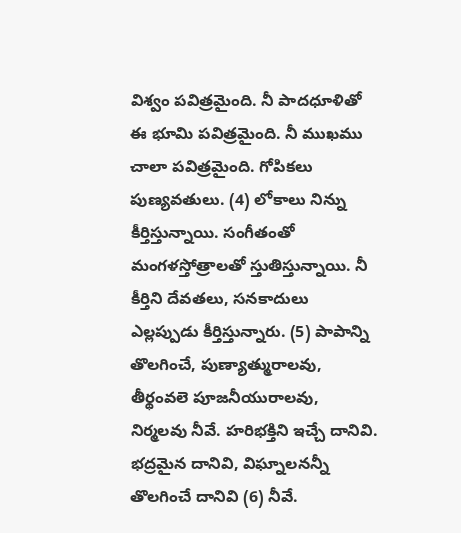విశ్వం పవిత్రమైంది. నీ పాదధూళితో ఈ భూమి పవిత్రమైంది. నీ ముఖము చాలా పవిత్రమైంది. గోపికలు పుణ్యవతులు. (4) లోకాలు నిన్ను కీర్తిస్తున్నాయి. సంగీతంతో మంగళస్తోత్రాలతో స్తుతిస్తున్నాయి. నీ కీర్తిని దేవతలు, సనకాదులు ఎల్లప్పుడు కీర్తిస్తున్నారు. (5) పాపాన్ని తొలగించే, పుణ్యాత్మురాలవు, తీర్థంవలె పూజనీయురాలవు, నిర్మలవు నీవే. హరిభక్తిని ఇచ్చే దానివి. భద్రమైన దానివి, విఘ్నాలనన్నీ తొలగించే దానివి (6) నీవే.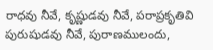రాధవు నీవే, కృష్ణుడవు నీవే, పరాప్రకృతివి పురుషుడవు నీవే, పురాణములందు,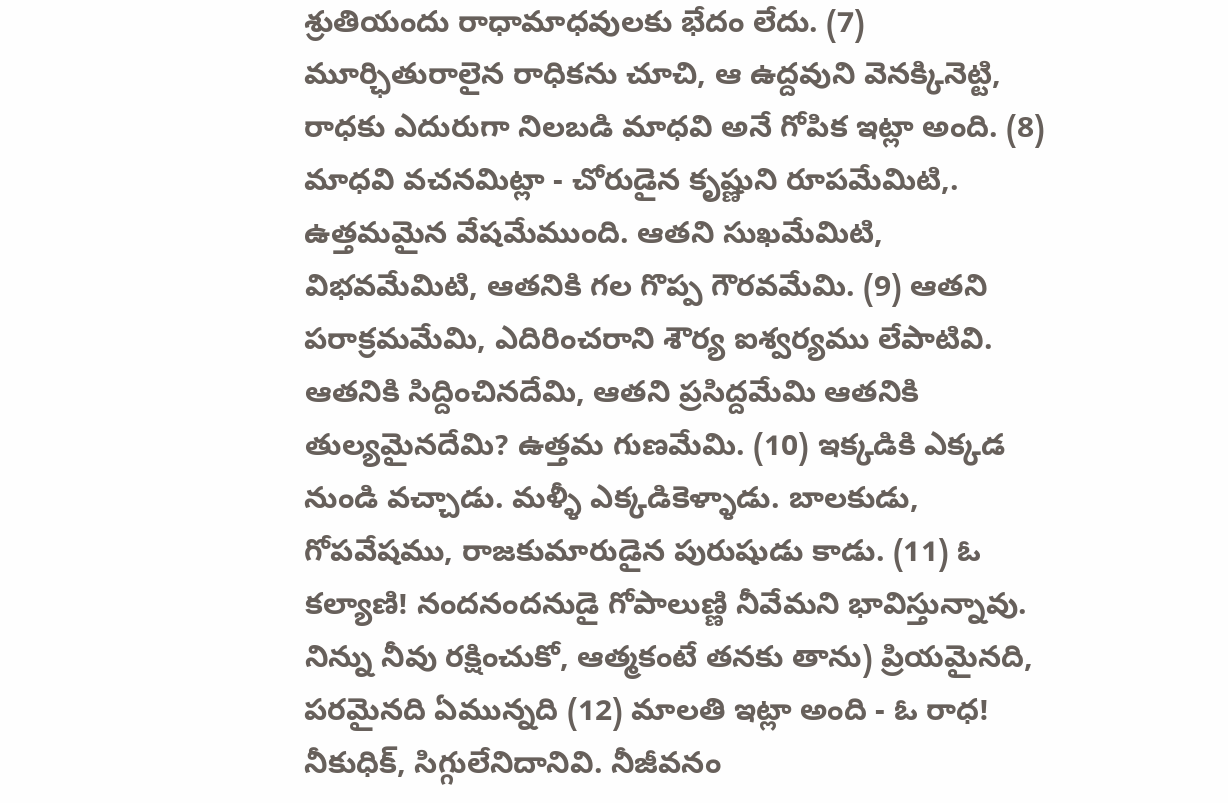శ్రుతియందు రాధామాధవులకు భేదం లేదు. (7) మూర్ఛితురాలైన రాధికను చూచి, ఆ ఉద్దవుని వెనక్కినెట్టి, రాధకు ఎదురుగా నిలబడి మాధవి అనే గోపిక ఇట్లా అంది. (8) మాధవి వచనమిట్లా - చోరుడైన కృష్ణుని రూపమేమిటి,. ఉత్తమమైన వేషమేముంది. ఆతని సుఖమేమిటి, విభవమేమిటి, ఆతనికి గల గొప్ప గౌరవమేమి. (9) ఆతని పరాక్రమమేమి, ఎదిరించరాని శౌర్య ఐశ్వర్యము లేపాటివి. ఆతనికి సిద్దించినదేమి, ఆతని ప్రసిద్దమేమి ఆతనికి తుల్యమైనదేమి? ఉత్తమ గుణమేమి. (10) ఇక్కడికి ఎక్కడ నుండి వచ్చాడు. మళ్ళీ ఎక్కడికెళ్ళాడు. బాలకుడు, గోపవేషము, రాజకుమారుడైన పురుషుడు కాడు. (11) ఓ కల్యాణి! నందనందనుడై గోపాలుణ్ణి నీవేమని భావిస్తున్నావు. నిన్ను నీవు రక్షించుకో, ఆత్మకంటే తనకు తాను) ప్రియమైనది, పరమైనది ఏమున్నది (12) మాలతి ఇట్లా అంది - ఓ రాధ! నీకుధిక్, సిగ్గులేనిదానివి. నీజీవనం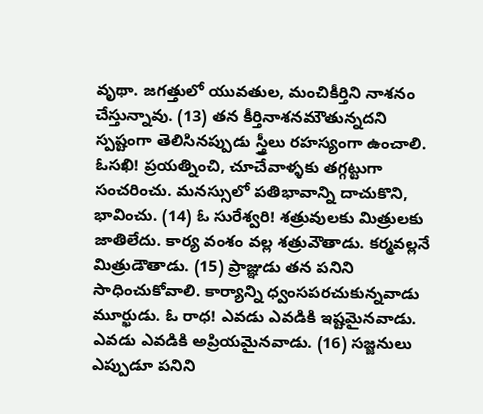వృథా. జగత్తులో యువతుల, మంచికీర్తిని నాశనం చేస్తున్నావు. (13) తన కీర్తినాశనమౌతున్నదని స్పష్టంగా తెలిసినప్పుడు స్త్రీలు రహస్యంగా ఉంచాలి. ఓసఖి! ప్రయత్నించి, చూచేవాళ్ళకు తగ్గట్టుగా సంచరించు. మనస్సులో పతిభావాన్ని దాచుకొని, భావించు. (14) ఓ సురేశ్వరి! శత్రువులకు మిత్రులకు జాతిలేదు. కార్య వంశం వల్ల శత్రువౌతాడు. కర్మవల్లనే మిత్రుడౌతాడు. (15) ప్రాజ్ఞుడు తన పనిని సాధించుకోవాలి. కార్యాన్ని ధ్వంసపరచుకున్నవాడు మూర్ఖుడు. ఓ రాధ! ఎవడు ఎవడికి ఇష్టమైనవాడు. ఎవడు ఎవడికి అప్రియమైనవాడు. (16) సజ్జనులు ఎప్పుడూ పనిని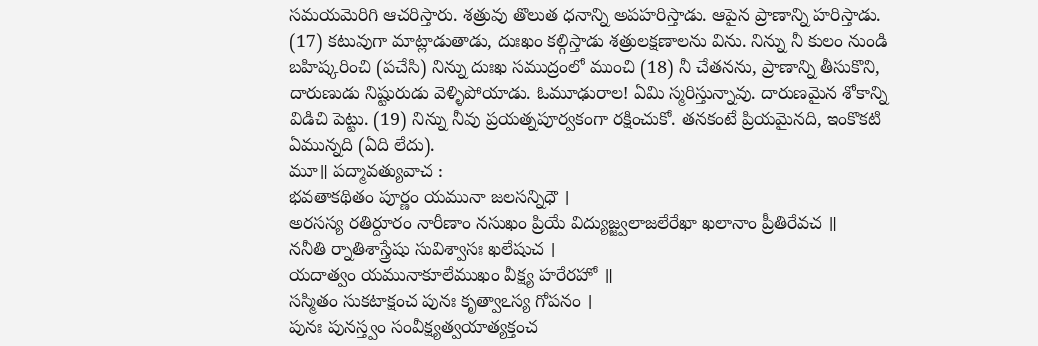సమయమెరిగి ఆచరిస్తారు. శత్రువు తొలుత ధనాన్ని అపహరిస్తాడు. ఆపైన ప్రాణాన్ని హరిస్తాడు. (17) కటువుగా మాట్లాడుతాడు, దుఃఖం కల్గిస్తాడు శత్రులక్షణాలను విను. నిన్ను నీ కులం నుండి బహిష్కరించి (పచేసి) నిన్ను దుఃఖ సముద్రంలో ముంచి (18) నీ చేతనను, ప్రాణాన్ని తీసుకొని, దారుణుడు నిష్టురుడు వెళ్ళిపోయాడు. ఓమూఢురాల! ఏమి స్మరిస్తున్నావు. దారుణమైన శోకాన్ని విడిచి పెట్టు. (19) నిన్ను నీవు ప్రయత్నపూర్వకంగా రక్షించుకో. తనకంటే ప్రియమైనది, ఇంకొకటి ఏమున్నది (ఏది లేదు).
మూ॥ పద్మావత్యువాచ :
భవతాకథితం పూర్ణం యమునా జలసన్నిధౌ ।
అరసస్య రతిర్దూరం నారీణాం నసుఖం ప్రియే విద్యుజ్జ్వలాజలేరేఖా ఖలానాం ప్రీతిరేవచ ॥
ననీతి ర్నాతిశాస్త్రేషు సువిశ్వాసః ఖలేషుచ ।
యదాత్వం యమునాకూలేముఖం వీక్ష్య హరేరహో ॥
సస్మితం సుకటాక్షంచ పునః కృత్వాఽస్య గోపనం ।
పునః పునస్త్వం సంవీక్ష్యత్వయాత్యక్తంచ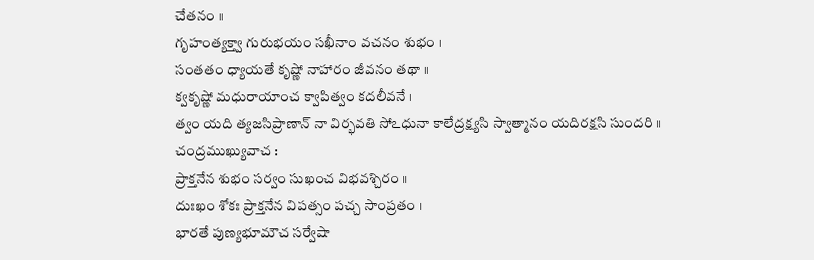చేతనం ॥
గృహంత్యక్త్వా గురుభయం సఖీనాం వచనం శుభం ।
సంతతం ధ్యాయతే కృష్ణో నాహారం జీవనం తథా ॥
క్వకృష్ణో మధురాయాంచ క్వాపిత్వం కదలీవనే ।
త్వం యది త్యజసిప్రాణాన్ నా విర్భవతి సోఽధునా కాలేద్రక్ష్యసి స్వాత్మానం యదిరక్షసి సుందరి ॥
చంద్రముఖ్యువాచ :
ప్రాక్తనేన శుభం సర్వం సుఖంచ విభవశ్చిరం ॥
దుఃఖం శోకః ప్రాక్తనేన విపత్సం పచ్చ సాంప్రతం ।
భారతే పుణ్యభూమౌచ సర్వేషా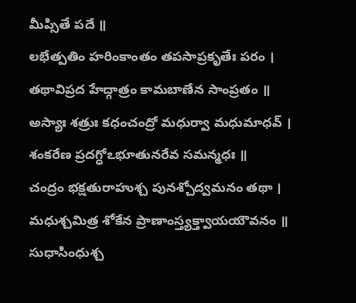మీప్సితే పదే ॥
లభేత్పతిం హరింకాంతం తపసాప్రకృతేః పరం ।
తథావిప్రద హేద్గాత్రం కామబాణేన సాంప్రతం ॥
అస్యాః శత్రుః కధంచంద్రో మధుర్వా మధుమాధవ్ ।
శంకరేణ ప్రదగ్ధోఽభూతునరేవ సమన్మధః ॥
చంద్రం భక్షతురాహుశ్చ పునశ్చోద్వమనం తథా ।
మధుశ్చమిత్ర శోకేన ప్రాణాంస్త్యక్త్వాయయౌవనం ॥
సుధాసింధుశ్చ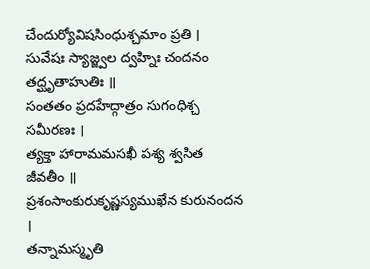చేందుర్యోవిషసింధుశ్చమాం ప్రతి ।
సువేషః స్యాజ్జ్వల ద్వహ్నిః చందనం తద్ఘృతాహుతిః ॥
సంతతం ప్రదహేద్గాత్రం సుగంధిశ్చ సమీరణః ।
త్యక్తా హారామమసఖీ పశ్య శ్వసిత జీవతీం ॥
ప్రశంసాంకురుకృష్ణస్యముఖేన కురునందన ।
తన్నామస్మృతి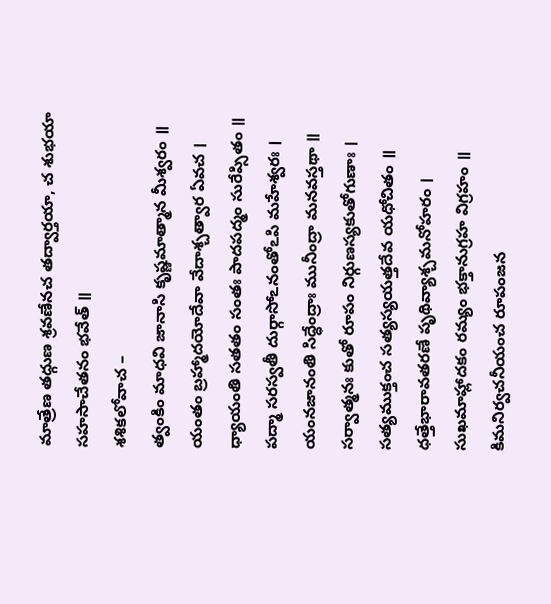మాత్రేణ తద్గుణ శ్రవణేనచ తద్వార్తయా, చ శుభయా సహసాచేతనం భవేత్ ॥
శశికలోవాచ –
త్వంకిం మాధవి జానాసి కృష్ణమాత్మాన మీశ్వరం ॥
యంతం బ్రహ్మాదయోదేవా వేదాశ్చత్వార ఏవచ ।
ధ్యాయంతి సతతం సంతః పాదపద్మం సురేప్సితం ॥
పద్మా సరస్వతీ దుర్గాసోఽనంతోఽపి మహేశ్వరః ।
యంనజానంతి సిద్ధేంద్రాః మునీంద్రా మనవస్తథా ॥
సర్వాత్మనః కుతో రూపం నిర్గుణస్యకుతోగుణాః ।
సత్యముక్తంచ సత్యస్యయత్తదేవ యధోచితం ॥
ధత్తేభారావతరణే పృథివ్యాశ్చమనోహరం ।
సుఖమాహ్లాదకం రమ్యం భక్తానుగ్రహ విగ్రహం ॥
కిమనిర్వచనీయంచ రూపంజన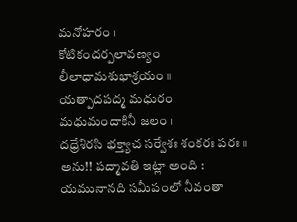మనోహరం ।
కోటికందర్పలావణ్యం లీలాధామశుభాశ్రయం ॥
యత్పాదపద్మ మధురం మధుమందాకినీ జలం ।
దధ్రేశిరసి భక్త్యాచ సర్వేశః శంకరః పరః ॥
అను!! పద్మావతి ఇట్లా అంది : యమునానది సమీపంలో నీవంతా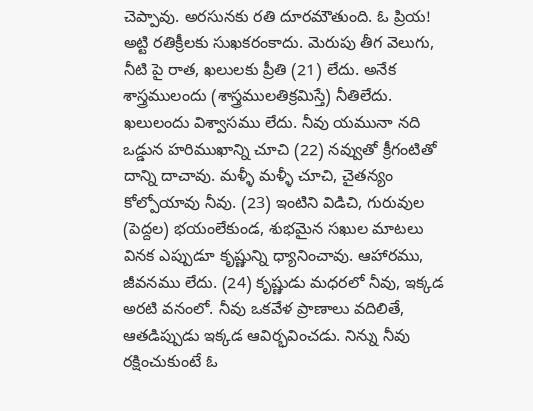చెప్పావు. అరసునకు రతి దూరమౌతుంది. ఓ ప్రియ! అట్టి రతిక్రీలకు సుఖకరంకాదు. మెరుపు తీగ వెలుగు, నీటి పై రాత, ఖలులకు ప్రీతి (21) లేదు. అనేక శాస్త్రములందు (శాస్త్రములతిక్రమిస్తే) నీతిలేదు. ఖలులందు విశ్వాసము లేదు. నీవు యమునా నది ఒడ్డున హరిముఖాన్ని చూచి (22) నవ్వుతో క్రీగంటితో దాన్ని దాచావు. మళ్ళీ మళ్ళీ చూచి, చైతన్యం కోల్పోయావు నీవు. (23) ఇంటిని విడిచి, గురువుల (పెద్దల) భయంలేకుండ, శుభమైన సఖుల మాటలు వినక ఎప్పుడూ కృష్ణున్ని ధ్యానించావు. ఆహారము, జీవనము లేదు. (24) కృష్ణుడు మధరలో నీవు, ఇక్కడ అరటి వనంలో. నీవు ఒకవేళ ప్రాణాలు వదిలితే, ఆతడిప్పుడు ఇక్కడ ఆవిర్భవించడు. నిన్ను నీవు రక్షించుకుంటే ఓ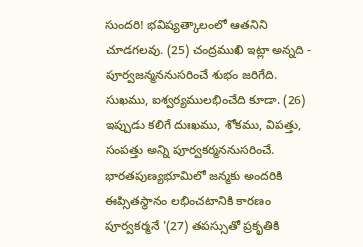సుందరి! భవిష్యత్కాలంలో ఆతనిని చూడగలవు. (25) చంద్రముఖి ఇట్లా అన్నది - పూర్వజన్మననుసరించే శుభం జరిగేది. సుఖము, ఐశ్వర్యములభించేది కూడా. (26) ఇప్పుడు కలిగే దుఃఖము, శోకము, విపత్తు, సంపత్తు అన్ని పూర్వకర్మననుసరించే. భారతపుణ్యభూమిలో జన్మకు అందరికి ఈప్సితస్థానం లభించటానికి కారణం పూర్వకర్మనే '(27) తపస్సుతో ప్రకృతికి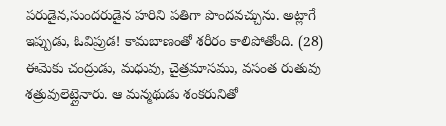పరుడైన,సుందరుడైన హరిని పతిగా పొందవచ్చును. అట్లాగే ఇప్పుడు, ఓవిప్రుడ! కామబాణంతో శరీరం కాలిపోతోంది. (28) ఈమెకు చంద్రుడు, మధువు, చైత్రమాసము, వసంత రుతువు శత్రువులెట్లైనారు. ఆ మన్మథుడు శంకరునితో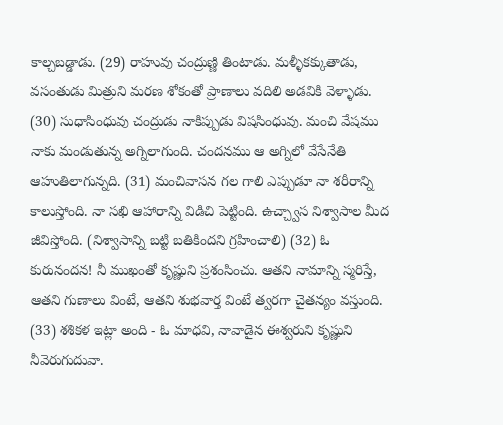కాల్చబడ్డాడు. (29) రాహువు చంద్రుణ్ణి తింటాడు. మళ్ళీకక్కుతాడు, వసంతుడు మిత్రుని మరణ శోకంతో ప్రాణాలు వదిలి అడవికి వెళ్ళాడు. (30) సుధాసింధువు చంద్రుడు నాకిప్పుడు విషసింధువు. మంచి వేషము నాకు మండుతున్న అగ్నిలాగుంది. చందనము ఆ అగ్నిలో వేసేనేతి ఆహుతిలాగున్నది. (31) మంచివాసన గల గాలి ఎప్పుడూ నా శరీరాన్ని కాలుస్తోంది. నా సఖి ఆహారాన్ని విడిచి పెట్టింది. ఉచ్చ్వాస నిశ్వాసాల మీద జీవిస్తోంది. (నిశ్వాసాన్ని బట్టి బతికిందని గ్రహించాలి) (32) ఓ కురునందన! నీ ముఖంతో కృష్ణుని ప్రశంసించు. ఆతని నామాన్ని స్మరిస్తే, ఆతని గుణాలు వింటే, ఆతని శుభవార్త వింటే త్వరగా చైతన్యం వస్తుంది. (33) శశికళ ఇట్లా అంది - ఓ మాధవి, నావాడైన ఈశ్వరుని కృష్ణుని నీవెరుగుదువా.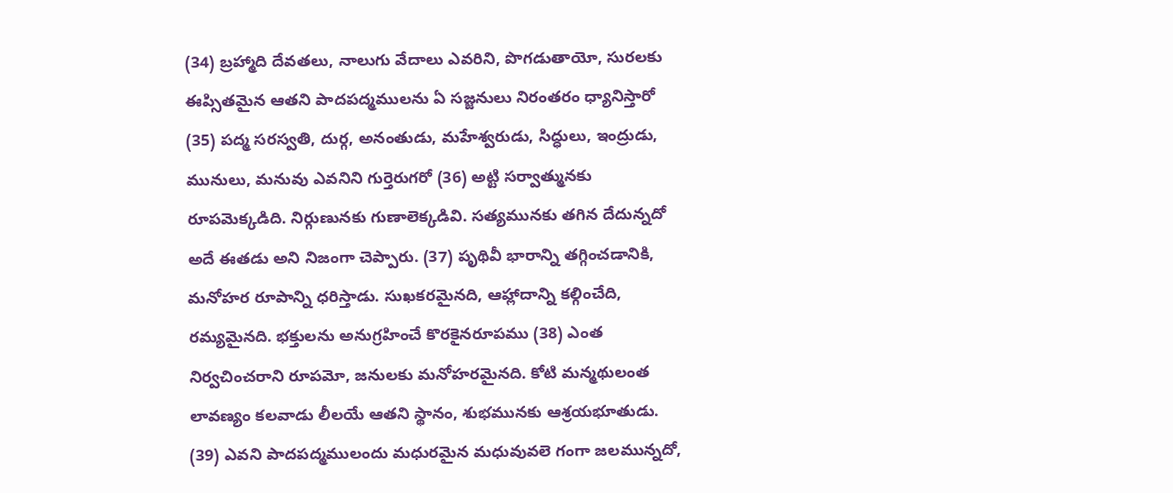(34) బ్రహ్మాది దేవతలు, నాలుగు వేదాలు ఎవరిని, పొగడుతాయో, సురలకు ఈప్సితమైన ఆతని పాదపద్మములను ఏ సజ్జనులు నిరంతరం ధ్యానిస్తారో (35) పద్మ సరస్వతి, దుర్గ, అనంతుడు, మహేశ్వరుడు, సిద్ధులు, ఇంద్రుడు, మునులు, మనువు ఎవనిని గుర్తెరుగరో (36) అట్టి సర్వాత్మునకు రూపమెక్కడిది. నిర్గుణునకు గుణాలెక్కడివి. సత్యమునకు తగిన దేదున్నదో అదే ఈతడు అని నిజంగా చెప్పారు. (37) పృథివీ భారాన్ని తగ్గించడానికి, మనోహర రూపాన్ని ధరిస్తాడు. సుఖకరమైనది, ఆహ్లాదాన్ని కల్గించేది, రమ్యమైనది. భక్తులను అనుగ్రహించే కొరకైనరూపము (38) ఎంత నిర్వచించరాని రూపమో, జనులకు మనోహరమైనది. కోటి మన్మథులంత లావణ్యం కలవాడు లీలయే ఆతని స్థానం, శుభమునకు ఆశ్రయభూతుడు. (39) ఎవని పాదపద్మములందు మధురమైన మధువువలె గంగా జలమున్నదో,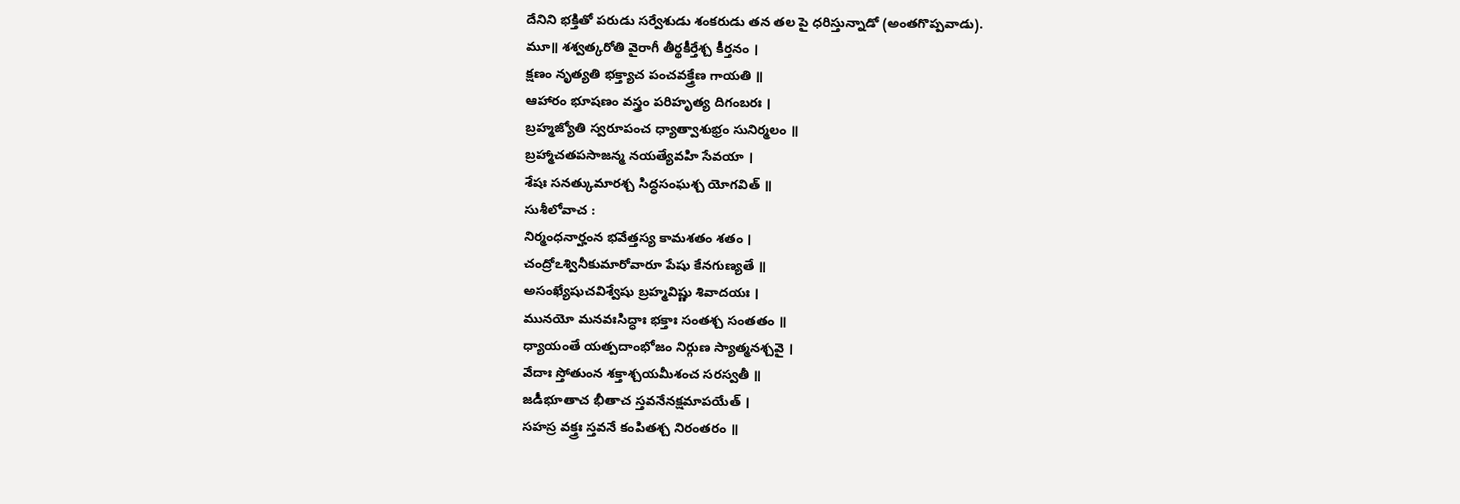దేనిని భక్తితో పరుడు సర్వేశుడు శంకరుడు తన తల పై ధరిస్తున్నాడో (అంతగొప్పవాడు).
మూ॥ శశ్వత్కరోతి వైరాగీ తీర్థకీర్తేశ్చ కీర్తనం ।
క్షణం నృత్యతి భక్త్యాచ పంచవక్త్రేణ గాయతి ॥
ఆహారం భూషణం వస్త్రం పరిహృత్య దిగంబరః ।
బ్రహ్మజ్యోతి స్వరూపంచ ధ్యాత్వాశుభ్రం సునిర్మలం ॥
బ్రహ్మాచతపసాజన్మ నయత్యేవహి సేవయా ।
శేషః సనత్కుమారశ్చ సిద్ధసంఘశ్చ యోగవిత్ ॥
సుశీలోవాచ :
నిర్మంధనార్హంన భవేత్తస్య కామశతం శతం ।
చంద్రోఽశ్వినీకుమారోవారూ పేషు కేనగుణ్యతే ॥
అసంఖ్యేషుచవిశ్వేషు బ్రహ్మవిష్ణు శివాదయః ।
మునయో మనవఃసిద్ధాః భక్తాః సంతశ్చ సంతతం ॥
ధ్యాయంతే యత్పదాంభోజం నిర్గుణ స్యాత్మనశ్చవై ।
వేదాః స్తోతుంన శక్తాశ్చయమీశంచ సరస్వతీ ॥
జడీభూతాచ భీతాచ స్తవనేనక్షమాపయేత్ ।
సహస్ర వక్త్రః స్తవనే కంపితశ్చ నిరంతరం ॥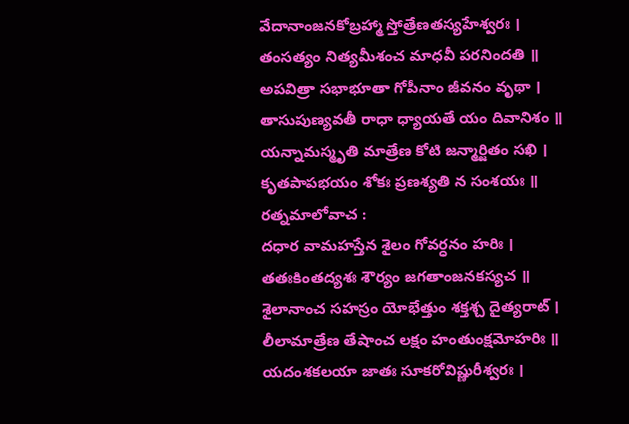వేదానాంజనకోబ్రహ్మా స్తోత్రేణతస్యహేశ్వరః ।
తంసత్యం నిత్యమీశంచ మాధవీ పరనిందతి ॥
అపవిత్రా సభాభూతా గోపీనాం జీవనం వృథా ।
తాసుపుణ్యవతీ రాధా ధ్యాయతే యం దివానిశం ॥
యన్నామస్మృతి మాత్రేణ కోటి జన్మార్జితం సఖి ।
కృతపాపభయం శోకః ప్రణశ్యతి న సంశయః ॥
రత్నమాలోవాచ :
దధార వామహస్తేన శైలం గోవర్ధనం హరిః ।
తతఃకింతద్యశః శౌర్యం జగతాంజనకస్యచ ॥
శైలానాంచ సహస్రం యోభేత్తుం శక్తశ్చ దైత్యరాట్ ।
లీలామాత్రేణ తేషాంచ లక్షం హంతుంక్షమోహరిః ॥
యదంశకలయా జాతః సూకరోవిష్ణురీశ్వరః ।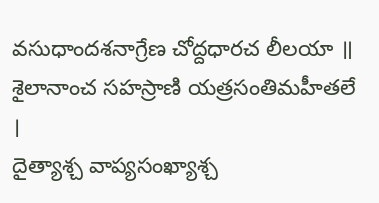వసుధాందశనాగ్రేణ చోద్దధారచ లీలయా ॥
శైలానాంచ సహస్రాణి యత్రసంతిమహీతలే ।
దైత్యాశ్చ వాప్యసంఖ్యాశ్చ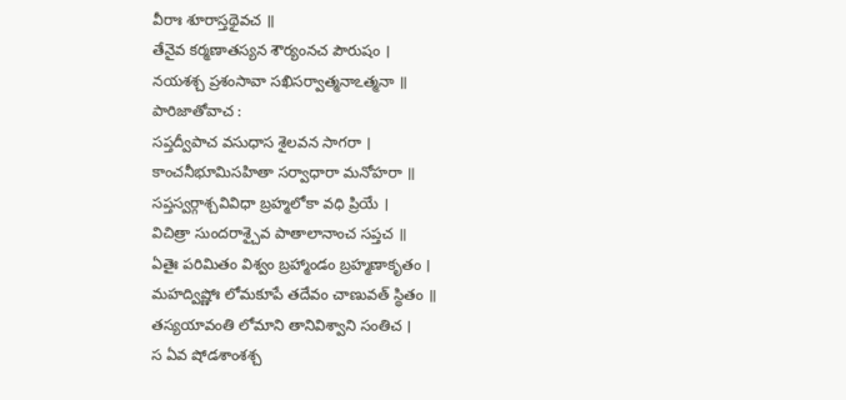వీరాః శూరాస్తథైవచ ॥
తేనైవ కర్మణాతస్యన శౌర్యంనచ పౌరుషం ।
నయశశ్చ ప్రశంసావా సఖిసర్వాత్మనాఽత్మనా ॥
పారిజాతోవాచ :
సప్తద్వీపాచ వసుధాస శైలవన సాగరా ।
కాంచనీభూమిసహితా సర్వాధారా మనోహరా ॥
సప్తస్వర్గాశ్చవివిధా బ్రహ్మలోకా వధి ప్రియే ।
విచిత్రా సుందరాశ్చైవ పాతాలానాంచ సప్తచ ॥
ఏతైః పరిమితం విశ్వం బ్రహ్మాండం బ్రహ్మణాకృతం ।
మహద్విష్ణోః లోమకూపే తదేవం చాణువత్ స్థితం ॥
తస్యయావంతి లోమాని తానివిశ్వాని సంతిచ ।
స ఏవ షోడశాంశశ్చ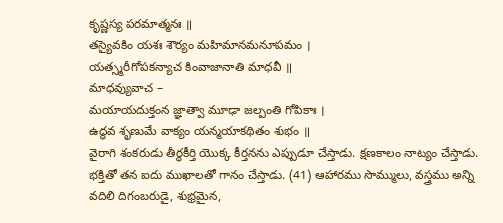కృష్ణస్య పరమాత్మనః ॥
తస్యైవకిం యశః శౌర్యం మహిమానమనూపమం ।
యత్స్మరీగోపకన్యాచ కింవాజానాతి మాధవీ ॥
మాధవ్యువాచ –
మయాయదుక్తంన జ్ఞాత్వా మూఢా జల్పంతి గోపికాః ।
ఉద్ధవ శృణుమే వాక్యం యన్మయాకథితం శుభం ॥
వైరాగి శంకరుడు తీర్థకీర్తి యొక్క కీర్తనను ఎప్పుడూ చేస్తాడు. క్షణకాలం నాట్యం చేస్తాడు. భక్తితో తన ఐదు ముఖాలతో గానం చేస్తాడు. (41) ఆహారము సొమ్ములు, వస్త్రము అన్ని వదిలి దిగంబరుడై, శుభ్రమైన,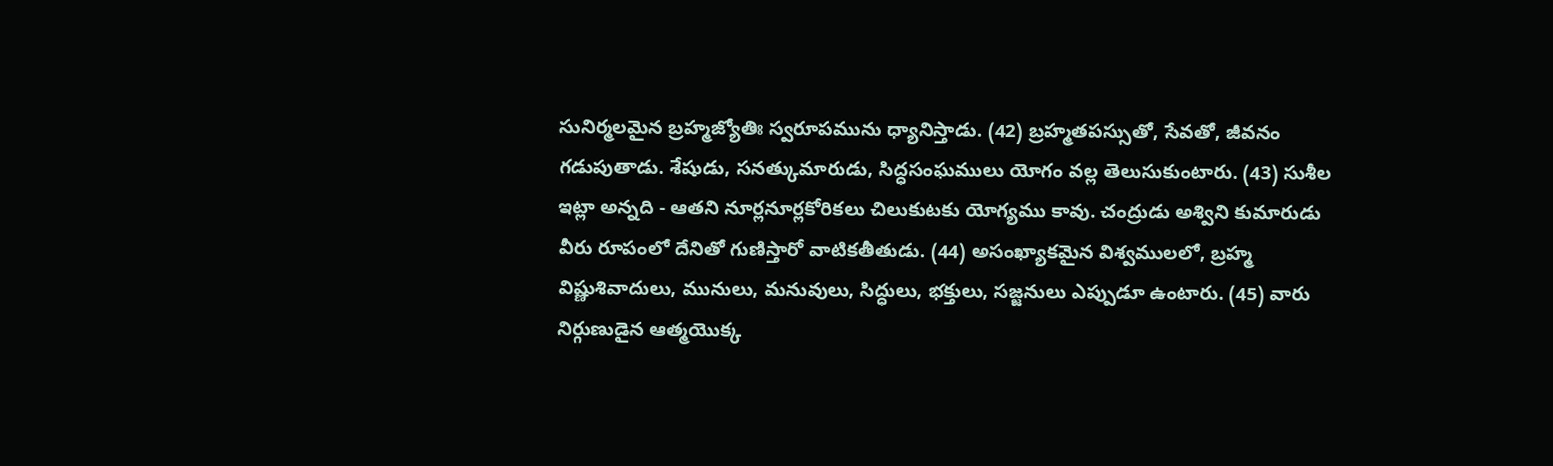సునిర్మలమైన బ్రహ్మజ్యోతిః స్వరూపమును ధ్యానిస్తాడు. (42) బ్రహ్మతపస్సుతో, సేవతో, జీవనం గడుపుతాడు. శేషుడు, సనత్కుమారుడు, సిద్ధసంఘములు యోగం వల్ల తెలుసుకుంటారు. (43) సుశీల ఇట్లా అన్నది - ఆతని నూర్లనూర్లకోరికలు చిలుకుటకు యోగ్యము కావు. చంద్రుడు అశ్విని కుమారుడు వీరు రూపంలో దేనితో గుణిస్తారో వాటికతీతుడు. (44) అసంఖ్యాకమైన విశ్వములలో, బ్రహ్మ విష్ణుశివాదులు, మునులు, మనువులు, సిద్ధులు, భక్తులు, సజ్జనులు ఎప్పుడూ ఉంటారు. (45) వారు నిర్గుణుడైన ఆత్మయొక్క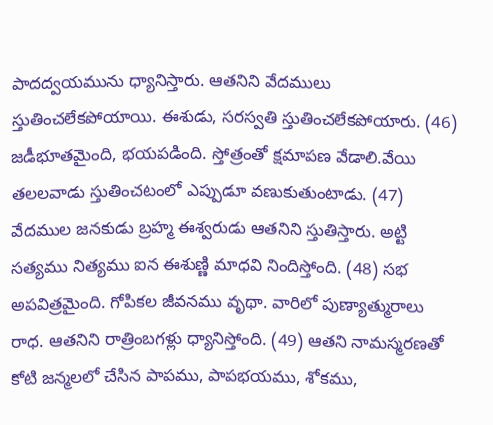పాదద్వయమును ధ్యానిస్తారు. ఆతనిని వేదములు స్తుతించలేకపోయాయి. ఈశుడు, సరస్వతి స్తుతించలేకపోయారు. (46) జడీభూతమైంది, భయపడింది. స్తోత్రంతో క్షమాపణ వేడాలి.వేయి తలలవాడు స్తుతించటంలో ఎప్పుడూ వణుకుతుంటాడు. (47) వేదముల జనకుడు బ్రహ్మ ఈశ్వరుడు ఆతనిని స్తుతిస్తారు. అట్టి సత్యము నిత్యము ఐన ఈశుణ్ణి మాధవి నిందిస్తోంది. (48) సభ అపవిత్రమైంది. గోపికల జీవనము వృథా. వారిలో పుణ్యాత్మురాలు రాధ. ఆతనిని రాత్రింబగళ్లు ధ్యానిస్తోంది. (49) ఆతని నామస్మరణతో కోటి జన్మలలో చేసిన పాపము, పాపభయము, శోకము,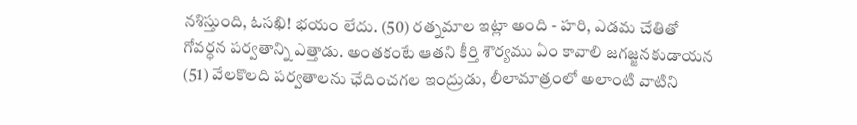నశిస్తుంది, ఓసఖి! భయం లేదు. (50) రత్నమాల ఇట్లా అంది - హరి, ఎడమ చేతితో గోవర్ధన పర్వతాన్ని ఎత్తాడు. అంతకంటే ఆతని కీర్తి శౌర్యము ఏం కావాలి జగజ్జనకుడాయన (51) వేలకొలది పర్వతాలను ఛేదించగల ఇంద్రుడు, లీలామాత్రంలో అలాంటి వాటిని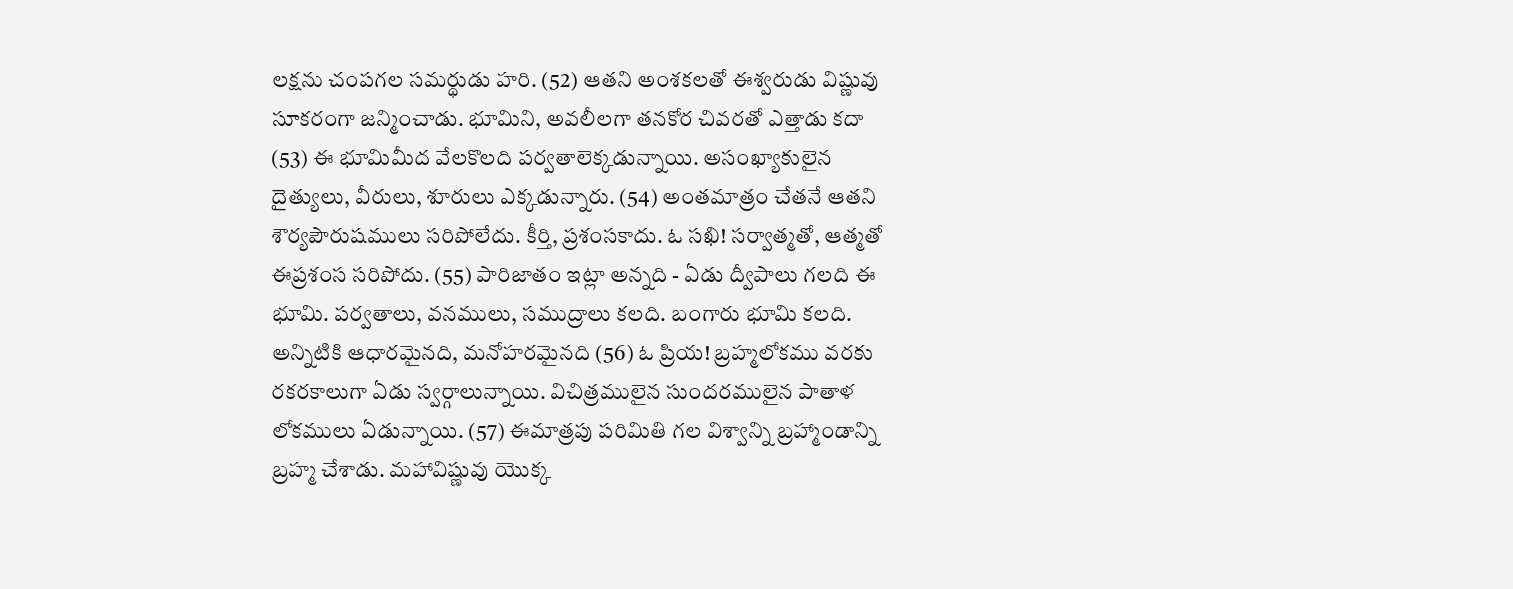లక్షను చంపగల సమర్థుడు హరి. (52) ఆతని అంశకలతో ఈశ్వరుడు విష్ణువు సూకరంగా జన్మించాడు. భూమిని, అవలీలగా తనకోర చివరతో ఎత్తాడు కదా (53) ఈ భూమిమీద వేలకొలది పర్వతాలెక్కడున్నాయి. అసంఖ్యాకులైన దైత్యులు, వీరులు, శూరులు ఎక్కడున్నారు. (54) అంతమాత్రం చేతనే ఆతని శౌర్యపౌరుషములు సరిపోలేదు. కీర్తి, ప్రశంసకాదు. ఓ సఖి! సర్వాత్మతో, ఆత్మతో ఈప్రశంస సరిపోదు. (55) పారిజాతం ఇట్లా అన్నది - ఏడు ద్వీపాలు గలది ఈ భూమి. పర్వతాలు, వనములు, సముద్రాలు కలది. బంగారు భూమి కలది. అన్నిటికి ఆధారమైనది, మనోహరమైనది (56) ఓ ప్రియ! బ్రహ్మలోకము వరకు రకరకాలుగా ఏడు స్వర్గాలున్నాయి. విచిత్రములైన సుందరములైన పాతాళ లోకములు ఏడున్నాయి. (57) ఈమాత్రపు పరిమితి గల విశ్వాన్ని బ్రహ్మాండాన్ని బ్రహ్మ చేశాడు. మహావిష్ణువు యొక్క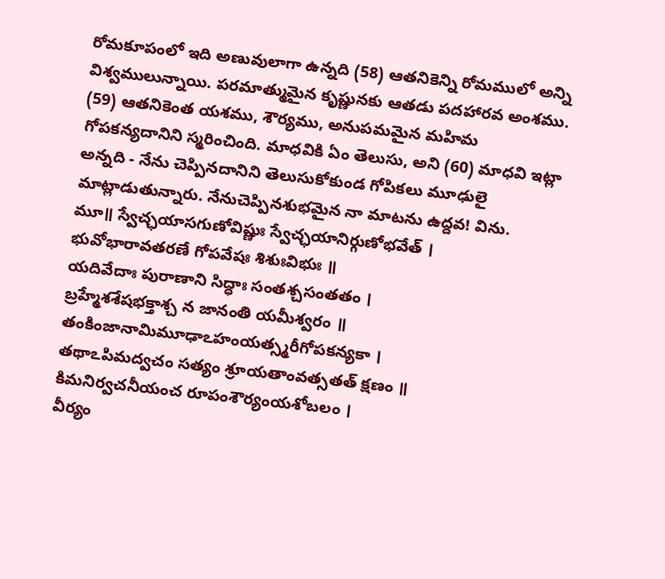రోమకూపంలో ఇది అణువులాగా ఉన్నది (58) ఆతనికెన్ని రోమములో అన్ని విశ్వములున్నాయి. పరమాత్ముమైన కృష్ణునకు ఆతడు పదహారవ అంశము. (59) ఆతనికెంత యశము, శౌర్యము, అనుపమమైన మహిమ గోపకన్యదానిని స్మరించింది. మాధవికి ఏం తెలుసు, అని (60) మాధవి ఇట్లా అన్నది - నేను చెప్పినదానిని తెలుసుకోకుండ గోపికలు మూఢులై మాట్లాడుతున్నారు. నేనుచెప్పినశుభమైన నా మాటను ఉద్దవ! విను.
మూ॥ స్వేచ్ఛయాసగుణోవిష్ణుః స్వేచ్ఛయానిర్గుణోభవేత్ ।
భువోభారావతరణే గోపవేషః శిశుఃవిభుః ॥
యదివేదాః పురాణాని సిద్ధాః సంతశ్చసంతతం ।
బ్రహ్మేశశేషభక్తాశ్చ న జానంతి యమీశ్వరం ॥ తంకింజానామిమూఢాఽహంయత్స్మరీగోపకన్యకా ।
తథాఽపిమద్వచం సత్యం శ్రూయతాంవత్సతత్ క్షణం ॥
కిమనిర్వచనీయంచ రూపంశౌర్యంయశోబలం ।
వీర్యం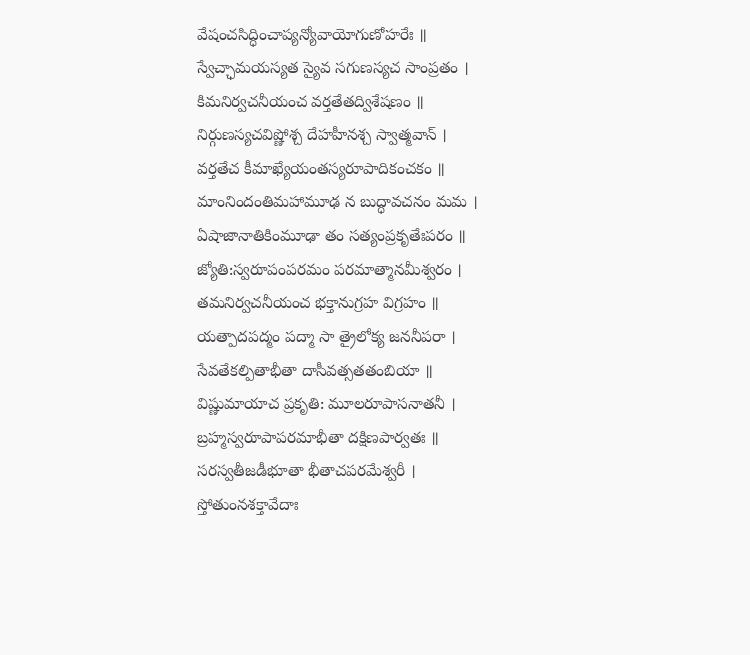వేషంచసిద్ధించాప్యన్యోవాయోగుణోహరేః ॥
స్వేచ్ఛామయస్యత స్యైవ సగుణస్యచ సాంప్రతం ।
కిమనిర్వచనీయంచ వర్తతేతద్విశేషణం ॥
నిర్గుణస్యచవిష్ణోశ్చ దేహహీనశ్చ స్వాత్మవాన్ ।
వర్తతేచ కీమాఖ్యేయంతస్యరూపాదికంచకం ॥
మాంనిందంతిమహామూఢ న బుద్ధావచనం మమ ।
ఏషాజానాతికింమూఢా తం సత్యంప్రకృతేఃపరం ॥
జ్యోతి:స్వరూపంపరమం పరమాత్మానమీశ్వరం ।
తమనిర్వచనీయంచ భక్తానుగ్రహ విగ్రహం ॥
యత్పాదపద్మం పద్మా సా త్రైలోక్య జననీపరా ।
సేవతేకల్పితాభీతా దాసీవత్సతతంబియా ॥
విష్ణుమాయాచ ప్రకృతి: మూలరూపాసనాతనీ ।
బ్రహ్మస్వరూపాపరమాభీతా దక్షిణపార్వతః ॥
సరస్వతీజడీభూతా భీతాచపరమేశ్వరీ ।
స్తోతుంనశక్తావేదాః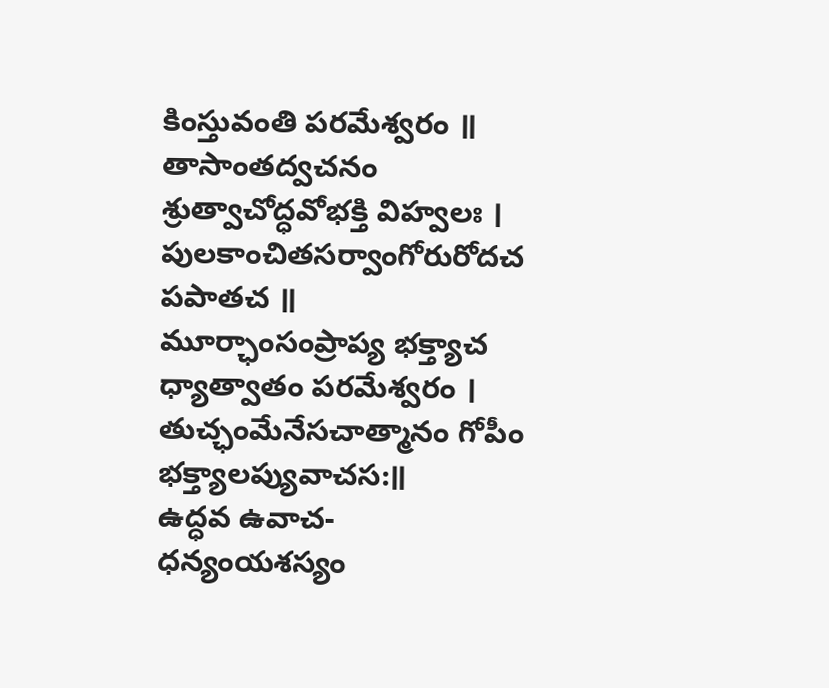కింస్తువంతి పరమేశ్వరం ॥
తాసాంతద్వచనం శ్రుత్వాచోద్ధవోభక్తి విహ్వలః ।
పులకాంచితసర్వాంగోరురోదచ పపాతచ ॥
మూర్ఛాంసంప్రాప్య భక్త్యాచ ధ్యాత్వాతం పరమేశ్వరం ।
తుచ్ఛంమేనేసచాత్మానం గోపీం భక్త్యాలప్యువాచస:॥
ఉద్ధవ ఉవాచ-
ధన్యంయశస్యం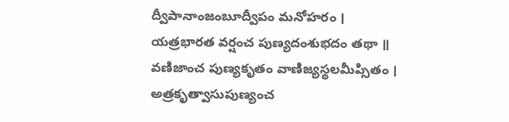ద్వీపానాంజంబూద్వీపం మనోహరం ।
యత్రభారత వర్షంచ పుణ్యదంశుభదం తథా ॥
వణిజాంచ పుణ్యకృతం వాణిజ్యస్థలమీప్సితం ।
అత్రకృత్వాసుపుణ్యంచ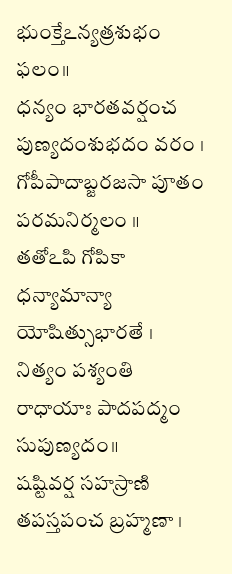భుంక్తేఽన్యత్రశుభం ఫలం॥
ధన్యం భారతవర్షంచ పుణ్యదంశుభదం వరం ।
గోపీపాదాబ్జరజసా పూతం పరమనిర్మలం ॥
తతోఽపి గోపికా ధన్యామాన్యా యోషిత్సుభారతే ।
నిత్యం పశ్యంతి రాధాయాః పాదపద్మం సుపుణ్యదం॥
షష్టివర్ష సహస్రాణి తపస్తపంచ బ్రహ్మణా ।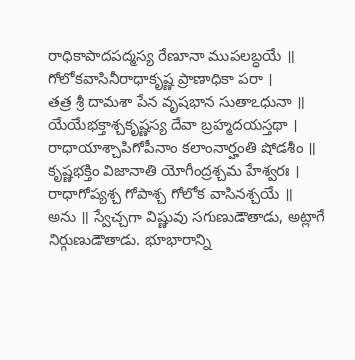రాధికాపాదపద్మస్య రేణూనా ముపలబ్ధయే ॥
గోలోకవాసినీరాధాకృష్ణ ప్రాణాధికా పరా ।
తత్ర శ్రీ దామశా పేన వృషభాన సుతాఽధునా ॥
యేయేభక్తాశ్చకృష్ణస్య దేవా బ్రహ్మదయస్తథా ।
రాధాయాశ్చాపిగోపీనాం కలాంనార్హంతి షోడశీం ॥
కృష్ణభక్తిం విజానాతి యోగీంద్రశ్చమ హేశ్వరః ।
రాధాగోప్యశ్చ గోపాశ్చ గోలోక వాసినశ్చయే ॥
అను ॥ స్వేచ్చగా విష్ణువు సగుణుడౌతాడు, అట్లాగే నిర్గుణుడౌతాడు. భూభారాన్ని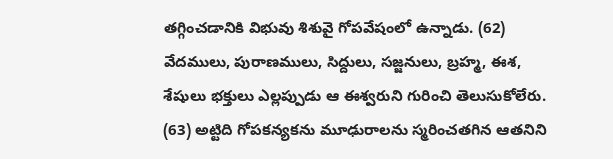తగ్గించడానికి విభువు శిశువై గోపవేషంలో ఉన్నాడు. (62) వేదములు, పురాణములు, సిద్దులు, సజ్జనులు, బ్రహ్మ, ఈశ, శేషులు భక్తులు ఎల్లప్పుడు ఆ ఈశ్వరుని గురించి తెలుసుకోలేరు. (63) అట్టిది గోపకన్యకను మూఢురాలను స్మరించతగిన ఆతనిని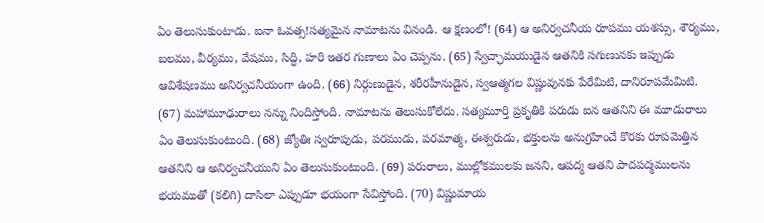ఏం తెలుసుకుంటాడు. ఐనా ఓవత్స!సత్యమైన నామాటను వినండి. ఆ క్షణంలో! (64) ఆ అనిర్వచనీయ రూపము యశస్సు, శౌర్యము, బలము, వీర్యము, వేషము, సిద్ధి, హరి ఇతర గుణాలు ఏం చెప్పను. (65) స్వేచ్ఛామయుడైన ఆతనికి సగుణునకు ఇప్పుడు ఆవిశేషణము అనిర్వచనీయంగా ఉంది. (66) నిర్గుణుడైన, శరీరహీనుడైన, స్వఆత్మగల విష్ణువునకు పేరేమిటి, దానిరూపమేమిటి. (67) మహామూఢురాలు నన్ను నిందిస్తోంది. నామాటను తెలుసుకోలేదు. సత్యమూర్తి ప్రకృతికి పరుడు ఐన ఆతనిని ఈ మూడురాలు ఏం తెలుసుకుంటుంది. (68) జ్యోతిః స్వరూపుడు, పరముడు, పరమాత్మ, ఈశ్వరుడు, భక్తులను అనుగ్రహించే కొరకు రూపమెత్తిన ఆతనిని ఆ అనిర్వచనీయుని ఏం తెలుసుకుంటుంది. (69) పరురాలు, ముల్లోకములకు జనని, ఆపద్మ ఆతని పాదపద్మములను భయముతో (కలిగి) దాసిలా ఎప్పుడూ భయంగా సేవిస్తోంది. (70) విష్ణుమాయ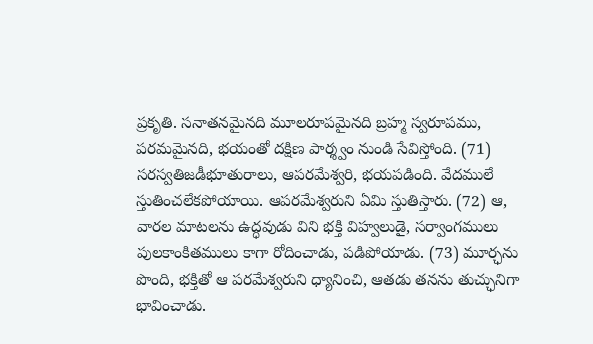ప్రకృతి. సనాతనమైనది మూలరూపమైనది బ్రహ్మ స్వరూపము, పరమమైనది, భయంతో దక్షిణ పార్శ్వం నుండి సేవిస్తోంది. (71) సరస్వతిజడీభూతురాలు, ఆపరమేశ్వరి, భయపడింది. వేదములే స్తుతించలేకపోయాయి. ఆపరమేశ్వరుని ఏమి స్తుతిస్తారు. (72) ఆ, వారల మాటలను ఉద్ధవుడు విని భక్తి విహ్వలుడై, సర్వాంగములు పులకాంకితములు కాగా రోదించాడు, పడిపోయాడు. (73) మూర్ఛను పొంది, భక్తితో ఆ పరమేశ్వరుని ధ్యానించి, ఆతడు తనను తుచ్ఛునిగా భావించాడు.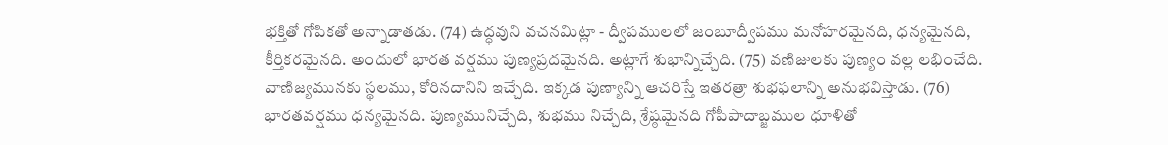భక్తితో గోపికతో అన్నాడాతడు. (74) ఉద్ధవుని వచనమిట్లా - ద్వీపములలో జంబూద్వీపము మనోహరమైనది, ధన్యమైనది, కీర్తికరమైనది. అందులో భారత వర్షము పుణ్యప్రదమైనది. అట్లాగే శుభాన్నిచ్చేది. (75) వణిజులకు పుణ్యం వల్ల లభించేది. వాణిజ్యమునకు స్థలము, కోరినదానిని ఇచ్చేది. ఇక్కడ పుణ్యాన్ని ఆచరిస్తే ఇతరత్రా శుభఫలాన్ని అనుభవిస్తాడు. (76) భారతవర్షము ధన్యమైనది. పుణ్యమునిచ్చేది, శుభము నిచ్చేది, శ్రేష్ఠమైనది గోపీపాదాబ్జముల ధూళితో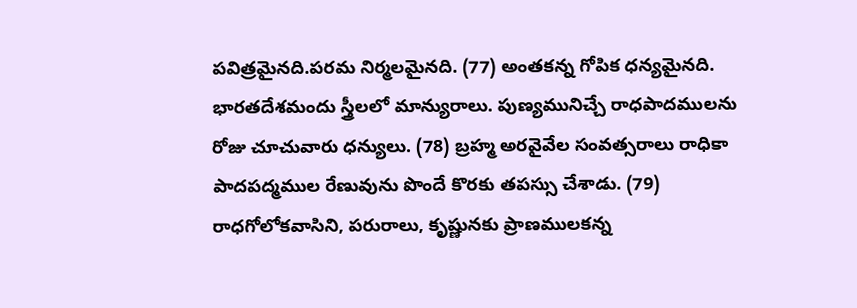పవిత్రమైనది.పరమ నిర్మలమైనది. (77) అంతకన్న గోపిక ధన్యమైనది. భారతదేశమందు స్త్రీలలో మాన్యురాలు. పుణ్యమునిచ్చే రాధపాదములను రోజు చూచువారు ధన్యులు. (78) బ్రహ్మ అరవైవేల సంవత్సరాలు రాధికా పాదపద్మముల రేణువును పొందే కొరకు తపస్సు చేశాడు. (79) రాధగోలోకవాసిని, పరురాలు, కృష్ణునకు ప్రాణములకన్న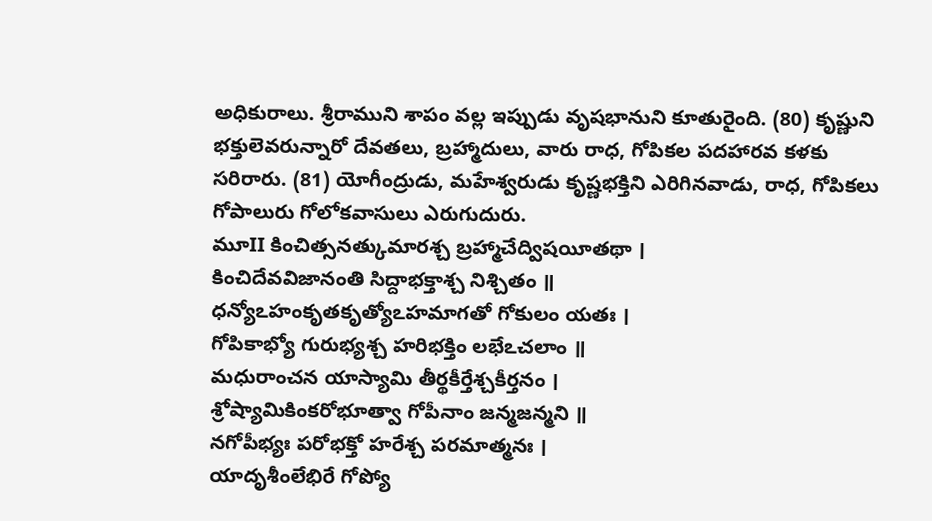అధికురాలు. శ్రీరాముని శాపం వల్ల ఇప్పుడు వృషభానుని కూతురైంది. (80) కృష్ణుని భక్తులెవరున్నారో దేవతలు, బ్రహ్మాదులు, వారు రాధ, గోపికల పదహారవ కళకు సరిరారు. (81) యోగీంద్రుడు, మహేశ్వరుడు కృష్ణభక్తిని ఎరిగినవాడు, రాధ, గోపికలు గోపాలురు గోలోకవాసులు ఎరుగుదురు.
మూII కించిత్సనత్కుమారశ్చ బ్రహ్మాచేద్విషయీతథా ।
కించిదేవవిజానంతి సిద్దాభక్తాశ్చ నిశ్చితం ॥
ధన్యోఽహంకృతకృత్యోఽహమాగతో గోకులం యతః ।
గోపికాభ్యో గురుభ్యశ్చ హరిభక్తిం లభేఽచలాం ॥
మధురాంచన యాస్యామి తీర్థకీర్తేశ్చకీర్తనం ।
శ్రోష్యామికింకరోభూత్వా గోపీనాం జన్మజన్మని ॥
నగోపీభ్యః పరోభక్తో హరేశ్చ పరమాత్మనః ।
యాదృశీంలేభిరే గోప్యో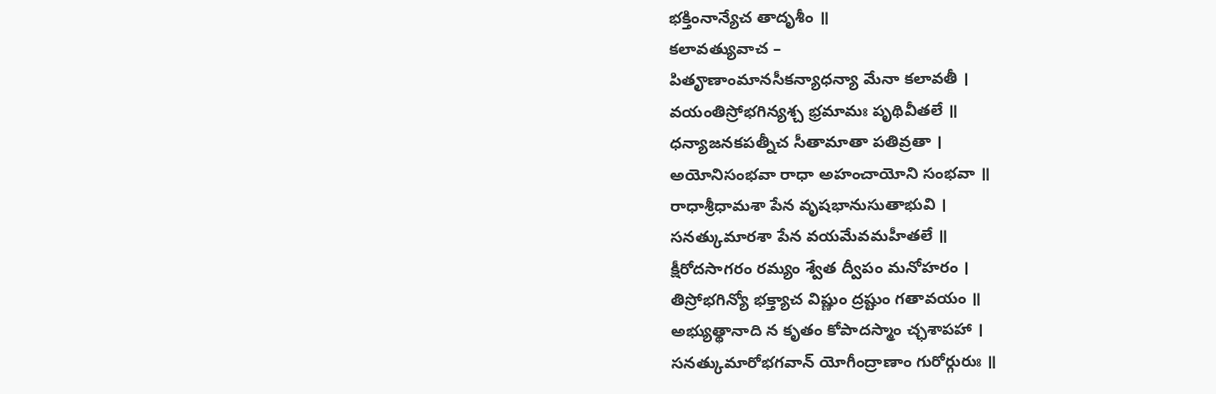భక్తింనాన్యేచ తాదృశీం ॥
కలావత్యువాచ –
పితౄణాంమానసీకన్యాధన్యా మేనా కలావతీ ।
వయంతిస్రోభగిన్యశ్చ భ్రమామః పృథివీతలే ॥
ధన్యాజనకపత్నీచ సీతామాతా పతివ్రతా ।
అయోనిసంభవా రాధా అహంచాయోని సంభవా ॥
రాధాశ్రీధామశా పేన వృషభానుసుతాభువి ।
సనత్కుమారశా పేన వయమేవమహీతలే ॥
క్షీరోదసాగరం రమ్యం శ్వేత ద్వీపం మనోహరం ।
తిస్రోభగిన్యో భక్త్యాచ విష్ణుం ద్రష్టుం గతావయం ॥
అభ్యుత్థానాది న కృతం కోపాదస్మాం చ్ఛశాపహా ।
సనత్కుమారోభగవాన్ యోగీంద్రాణాం గురోర్గురుః ॥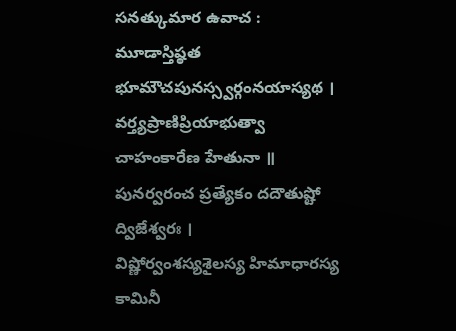సనత్కుమార ఉవాచ :
మూడాస్తిష్ఠత భూమౌచపునస్స్వర్గంనయాస్యథ ।
వర్త్యప్రాణిప్రియాభుత్వా చాహంకారేణ హేతునా ॥
పునర్వరంచ ప్రత్యేకం దదౌతుష్టో ద్విజేశ్వరః ।
విష్ణోర్వంశస్యశైలస్య హిమాధారస్య కామినీ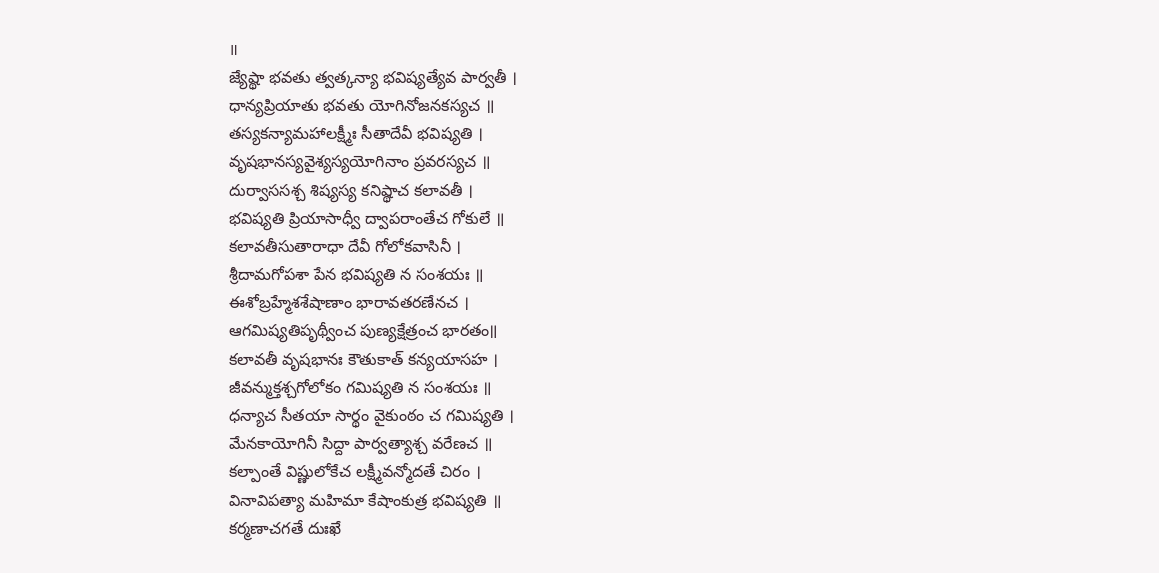॥
జ్యేష్థా భవతు త్వత్కన్యా భవిష్యత్యేవ పార్వతీ ।
ధాన్యప్రియాతు భవతు యోగినోజనకస్యచ ॥
తస్యకన్యామహాలక్ష్మీః సీతాదేవీ భవిష్యతి ।
వృషభానస్యవైశ్యస్యయోగినాం ప్రవరస్యచ ॥
దుర్వాససశ్చ శిష్యస్య కనిష్థాచ కలావతీ ।
భవిష్యతి ప్రియాసాధ్వీ ద్వాపరాంతేచ గోకులే ॥
కలావతీసుతారాధా దేవీ గోలోకవాసినీ ।
శ్రీదామగోపశా పేన భవిష్యతి న సంశయః ॥
ఈశోబ్రహ్మేశశేషాణాం భారావతరణేనచ ।
ఆగమిష్యతిపృథ్వీంచ పుణ్యక్షేత్రంచ భారతం॥
కలావతీ వృషభానః కౌతుకాత్ కన్యయాసహ ।
జీవన్ముక్తశ్చగోలోకం గమిష్యతి న సంశయః ॥
ధన్యాచ సీతయా సార్థం వైకుంఠం చ గమిష్యతి ।
మేనకాయోగినీ సిద్దా పార్వత్యాశ్చ వరేణచ ॥
కల్పాంతే విష్ణులోకేచ లక్ష్మీవన్మోదతే చిరం ।
వినావిపత్యా మహిమా కేషాంకుత్ర భవిష్యతి ॥
కర్మణాచగతే దుఃఖే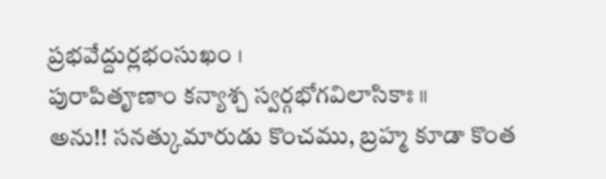ప్రభవేద్దుర్లభంసుఖం ।
పురాపితౄణాం కన్యాశ్చ స్వర్గభోగవిలాసికాః ॥
అను!! సనత్కుమారుడు కొంచము, బ్రహ్మ కూడా కొంత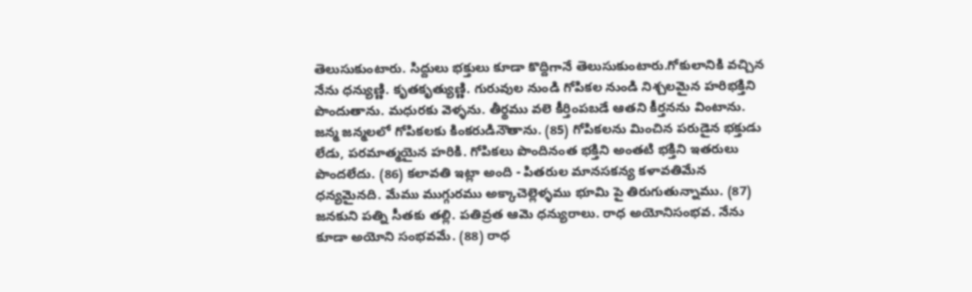తెలుసుకుంటారు. సిద్దులు భక్తులు కూడా కొద్దిగానే తెలుసుకుంటారు.గోకులానికి వచ్చిన నేను ధన్యుణ్ణి. కృతకృత్యుణ్ణి. గురువుల నుండి గోపికల నుండి నిశ్చలమైన హరిభక్తిని పొందుతాను. మధురకు వెళ్ళను. తీర్థము వలె కీర్తింపబడే ఆతని కీర్తనను వింటాను. జన్మ జన్మలలో గోపికలకు కింకరుడినౌతాను. (85) గోపికలను మించిన పరుడైన భక్తుడు లేడు, పరమాత్మయైన హరికి. గోపికలు పొందినంత భక్తిని అంతటి భక్తిని ఇతరులు పొందలేదు. (86) కలావతి ఇట్లా అంది - పితరుల మానసకన్య కళావతిమేన ధన్యమైనది. మేము ముగ్గురము అక్కాచెల్లెళ్ళము భూమి పై తిరుగుతున్నాము. (87) జనకుని పత్ని సీతకు తల్లి. పతివ్రత ఆమె ధన్యురాలు. రాధ అయోనిసంభవ. నేను కూడా అయోని సంభవమే. (88) రాధ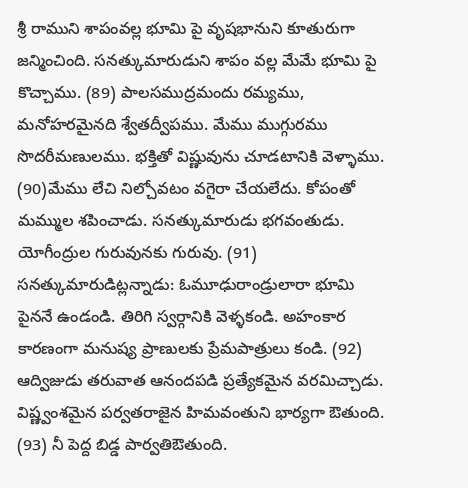శ్రీ రాముని శాపంవల్ల భూమి పై వృషభానుని కూతురుగా జన్మించింది. సనత్కుమారుడుని శాపం వల్ల మేమే భూమి పై కొచ్చాము. (89) పాలసముద్రమందు రమ్యము, మనోహరమైనది శ్వేతద్వీపము. మేము ముగ్గురము సొదరీమణులము. భక్తితో విష్ణువును చూడటానికి వెళ్ళాము. (90)మేము లేచి నిల్చోవటం వగైరా చేయలేదు. కోపంతో మమ్ముల శపించాడు. సనత్కుమారుడు భగవంతుడు. యోగీంద్రుల గురువునకు గురువు. (91) సనత్కుమారుడిట్లన్నాడు: ఓమూఢురాండ్రులారా భూమి పైననే ఉండండి. తిరిగి స్వర్గానికి వెళ్ళకండి. అహంకార కారణంగా మనుష్య ప్రాణులకు ప్రేమపాత్రులు కండి. (92) ఆద్విజుడు తరువాత ఆనందపడి ప్రత్యేకమైన వరమిచ్చాడు. విష్ణ్వంశమైన పర్వతరాజైన హిమవంతుని భార్యగా ఔతుంది. (93) నీ పెద్ద బిడ్డ పార్వతిఔతుంది.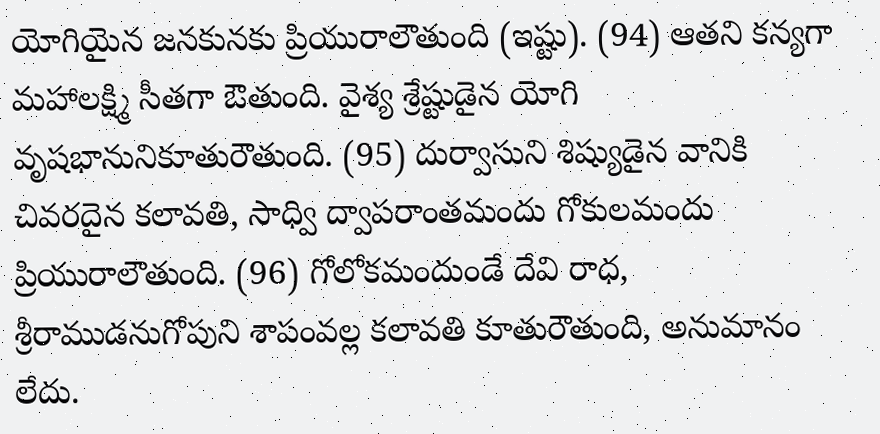యోగియైన జనకునకు ప్రియురాలౌతుంది (ఇష్టు). (94) ఆతని కన్యగా మహాలక్ష్మి సీతగా ఔతుంది. వైశ్య శ్రేష్టుడైన యోగి వృషభానునికూతురౌతుంది. (95) దుర్వాసుని శిష్యుడైన వానికి చివరదైన కలావతి, సాధ్వి ద్వాపరాంతమందు గోకులమందు ప్రియురాలౌతుంది. (96) గోలోకమందుండే దేవి రాధ, శ్రీరాముడనుగోపుని శాపంవల్ల కలావతి కూతురౌతుంది, అనుమానం లేదు.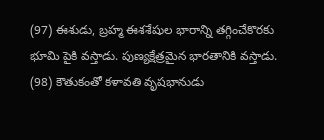(97) ఈశుడు, బ్రహ్మ ఈశశేషుల భారాన్ని తగ్గించేకొరకు భూమి పైకి వస్తాడు. పుణ్యక్షేత్రమైన భారతానికి వస్తాడు. (98) కౌతుకంతో కళావతి వృషభానుడు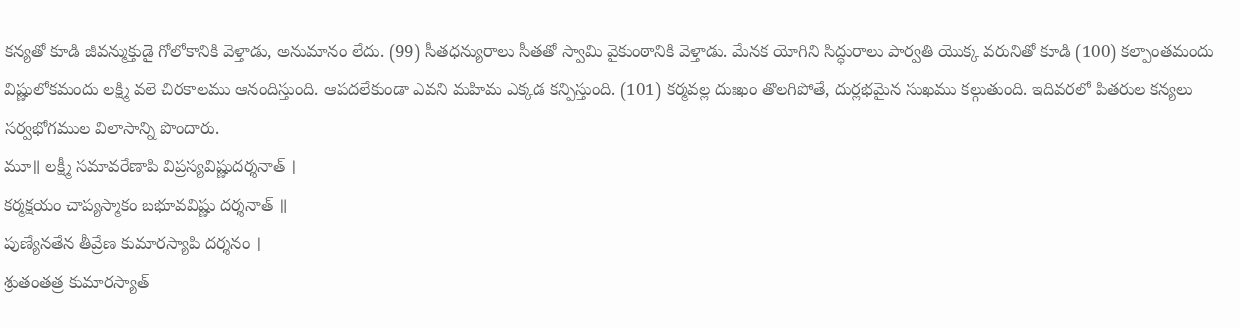కన్యతో కూడి జీవన్ముక్తుడై గోలోకానికి వెళ్తాడు, అనుమానం లేదు. (99) సీతధన్యురాలు సీతతో స్వామి వైకుంఠానికి వెళ్తాడు. మేనక యోగిని సిద్ధురాలు పార్వతి యొక్క వరునితో కూడి (100) కల్పాంతమందు విష్ణులోకమందు లక్ష్మి వలె చిరకాలము ఆనందిస్తుంది. ఆపదలేకుండా ఎవని మహిమ ఎక్కడ కన్పిస్తుంది. (101) కర్మవల్ల దుఃఖం తొలగిపోతే, దుర్లభమైన సుఖము కల్గుతుంది. ఇదివరలో పితరుల కన్యలు సర్వభోగముల విలాసాన్ని పొందారు.
మూ॥ లక్ష్మీ సమావరేణాపి విప్రస్యవిష్ణుదర్శనాత్ ।
కర్మక్షయం చాప్యస్మాకం బభూవవిష్ణు దర్శనాత్ ॥
పుణ్యేనతేన తీవ్రేణ కుమారస్యాపి దర్శనం ।
శ్రుతంతత్ర కుమారస్యాత్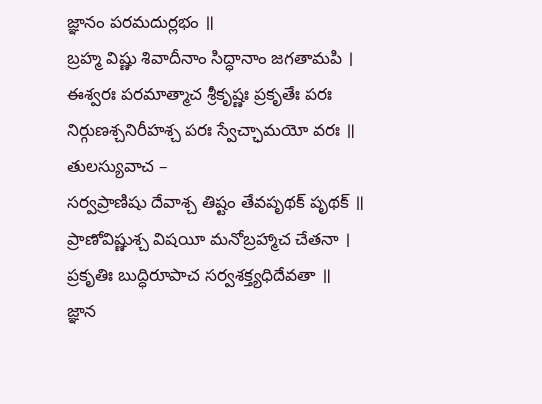జ్ఞానం పరమదుర్లభం ॥
బ్రహ్మ విష్ణు శివాదీనాం సిద్ధానాం జగతామపి ।
ఈశ్వరః పరమాత్మాచ శ్రీకృష్ణః ప్రకృతేః పరః
నిర్గుణశ్చనిరీహశ్చ పరః స్వేచ్ఛామయో వరః ॥
తులస్యువాచ –
సర్వప్రాణిషు దేవాశ్చ తిష్టం తేవపృథక్ పృథక్ ॥
ప్రాణోవిష్ణుశ్చ విషయీ మనోబ్రహ్మాచ చేతనా ।
ప్రకృతిః బుద్ధిరూపాచ సర్వశక్త్యధిదేవతా ॥
జ్ఞాన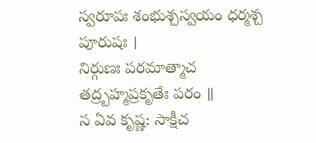స్వరూపః శంభుశ్చస్వయం ధర్మశ్చ పూరుషః ।
నిర్గుణః పరమాత్మాచ తద్ర్బహ్మప్రకృతేః పరం ॥
స ఏవ కృష్ణ: సాక్షీచ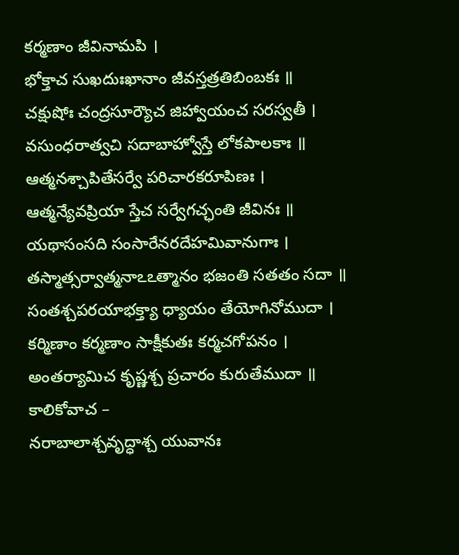కర్మణాం జీవినామపి ।
భోక్తాచ సుఖదుఃఖానాం జీవస్తత్రతిబింబకః ॥
చక్షుషోః చంద్రసూర్యౌచ జిహ్వాయంచ సరస్వతీ ।
వసుంధరాత్వచి సదాబాహ్వోస్తే లోకపాలకాః ॥
ఆత్మనశ్చాపితేసర్వే పరిచారకరూపిణః ।
ఆత్మన్యేవప్రియా స్తేచ సర్వేగచ్ఛంతి జీవినః ॥
యథాసంసది సంసారేనరదేహమివానుగాః ।
తస్మాత్సర్వాత్మనాఽఽత్మానం భజంతి సతతం సదా ॥
సంతశ్చపరయాభక్త్యా ధ్యాయం తేయోగినోముదా ।
కర్మిణాం కర్మణాం సాక్షీకుతః కర్మచగోపనం ।
అంతర్యామిచ కృష్ణశ్చ ప్రచారం కురుతేముదా ॥
కాలికోవాచ –
నరాబాలాశ్చవృద్ధాశ్చ యువానః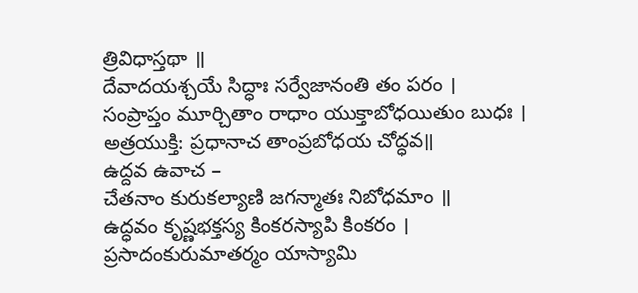త్రివిధాస్తథా ॥
దేవాదయశ్చయే సిద్ధాః సర్వేజానంతి తం పరం ।
సంప్రాప్తం మూర్చితాం రాధాం యుక్తాబోధయితుం బుధః ।
అత్రయుక్తి: ప్రధానాచ తాంప్రబోధయ చోద్ధవ॥
ఉద్దవ ఉవాచ –
చేతనాం కురుకల్యాణి జగన్మాతః నిబోధమాం ॥
ఉద్ధవం కృష్ణభక్తస్య కింకరస్యాపి కింకరం ।
ప్రసాదంకురుమాతర్మం యాస్యామి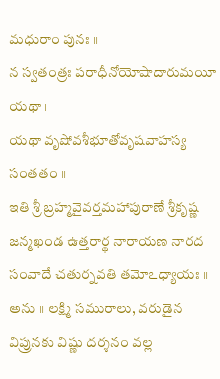మధురాం పునః ॥
న స్వతంత్రః పరాధీనోయోషాదారుమయీ యథా ।
యథా వృషోవశీభూతోవృషవాహస్య సంతతం ॥
ఇతి శ్రీ బ్రహ్మవైవర్తమహాపురాణే శ్రీకృష్ణ జన్మఖండ ఉత్తరార్థ నారాయణ నారద సంవాదే చతుర్నవతి తమోఽధ్యాయః ॥
అను ॥ లక్ష్మి సమురాలు, వరుడైన విప్రునకు విష్ణు దర్శనం వల్ల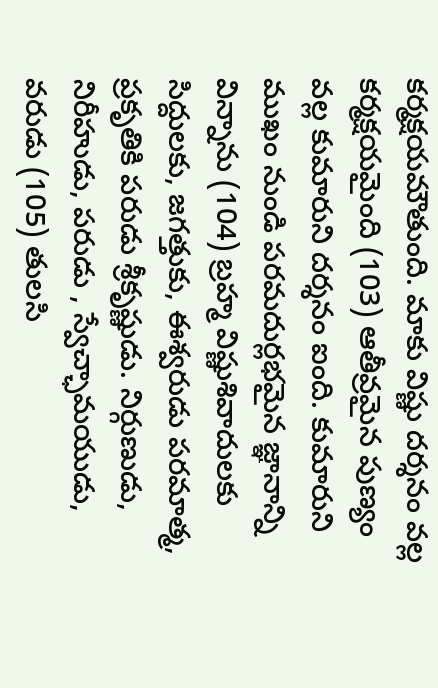కర్మక్షయమౌతుంది. మాకు విష్ణు దర్శనం వల్ల కర్మక్షయమైంది (103) ఆతీవ్రమైన పుణ్యం వల్ల కుమారుని దర్శనం ఐంది. కుమారుని ముఖం నుండి పరమదుర్లభమైన జ్ఞానాన్ని విన్నాను (104) బ్రహ్మ విష్ణుశివాదులకు సిద్దులకు, జగత్తుకు, ఈశ్వరుడు పరమాత్మ, ప్రకృతికి పరుడు శ్రీకృష్ణుడు. నిర్గుణుడు, నిరీహుడు, పరుడు , స్వేచ్ఛామయుడు, వరుడు (105) తులసి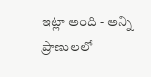ఇట్లా అంది - అన్ని ప్రాణులలో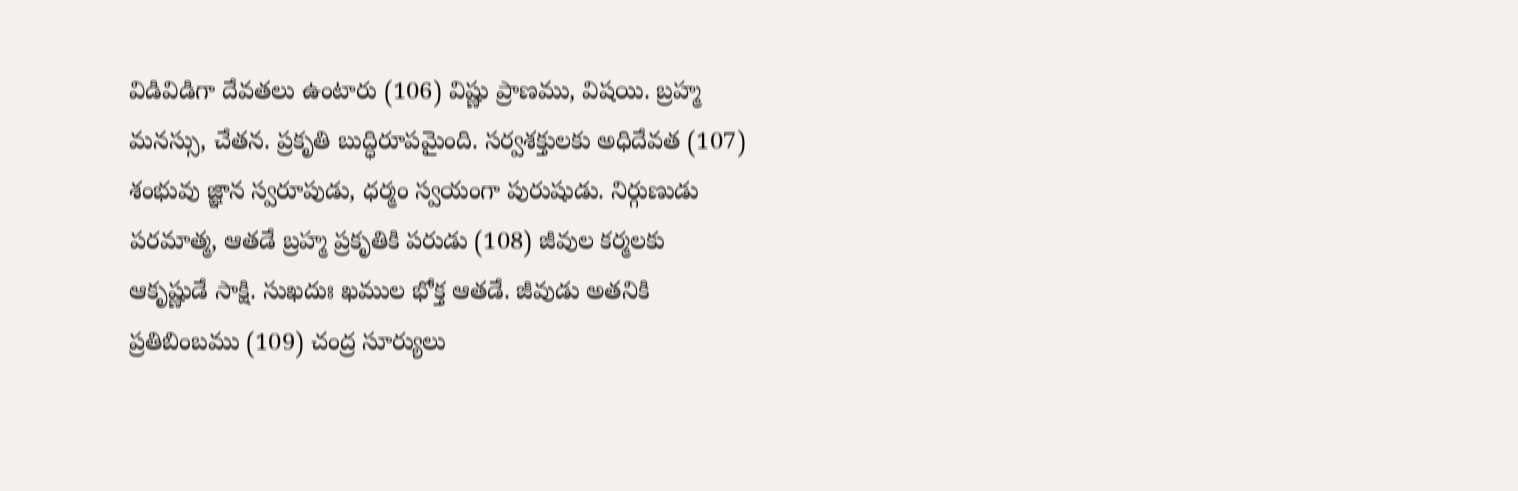విడివిడిగా దేవతలు ఉంటారు (106) విష్ణు ప్రాణము, విషయి. బ్రహ్మ మనస్సు, చేతన. ప్రకృతి బుద్ధిరూపమైంది. సర్వశక్తులకు అధిదేవత (107) శంభువు జ్ఞాన స్వరూపుడు, ధర్మం స్వయంగా పురుషుడు. నిర్గుణుడు పరమాత్మ, ఆతడే బ్రహ్మ ప్రకృతికి పరుడు (108) జీవుల కర్మలకు ఆకృష్ణుడే సాక్షి. సుఖదుః ఖముల భోక్త ఆతడే. జీవుడు అతనికి ప్రతిబింబము (109) చంద్ర సూర్యులు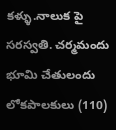కళ్ళు.నాలుక పై సరస్వతి. చర్మమందు భూమి చేతులందు లోకపాలకులు (110)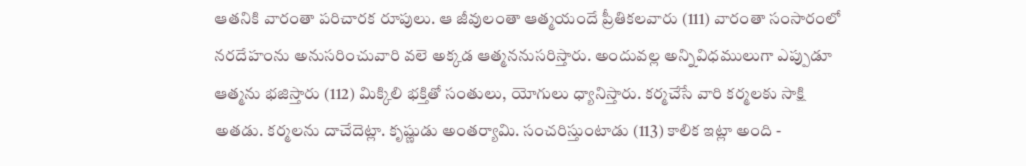ఆతనికి వారంతా పరిచారక రూపులు. ఆ జీవులంతా ఆత్మయందే ప్రీతికలవారు (111) వారంతా సంసారంలో నరదేహంను అనుసరించువారి వలె అక్కడ ఆత్మననుసరిస్తారు. అందువల్ల అన్నివిధములుగా ఎప్పుడూ ఆత్మను భజిస్తారు (112) మిక్కిలి భక్తితో సంతులు, యోగులు ధ్యానిస్తారు. కర్మచేసే వారి కర్మలకు సాక్షి అతడు. కర్మలను దాచేదెట్లా. కృష్ణుడు అంతర్యామి. సంచరిస్తుంటాడు (113) కాలిక ఇట్లా అంది -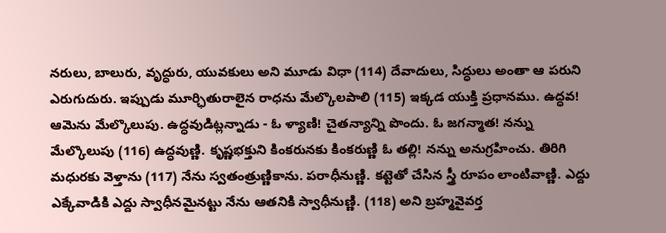నరులు, బాలురు, వృద్ధురు, యువకులు అని మూడు విధా (114) దేవాదులు, సిద్ధులు అంతా ఆ పరుని ఎరుగుదురు. ఇప్పుడు మూర్ఛితురాలైన రాధను మేల్కొలపాలి (115) ఇక్కడ యుక్తి ప్రధానము. ఉద్ధవ! ఆమెను మేల్కొలుపు. ఉద్ధవుడిట్లన్నాడు - ఓ ళ్యాణి! చైతన్యాన్ని పొందు. ఓ జగన్మాత! నన్ను మేల్కొలుపు (116) ఉద్ధవుణ్ణి. కృష్ణభక్తుని కింకరునకు కింకరుణ్ణి ఓ తల్లి! నన్ను అనుగ్రహించు. తిరిగి మధురకు వెళ్తాను (117) నేను స్వతంత్రుణ్ణికాను. పరాధీనుణ్ణి. కట్టెతో చేసిన స్త్రీ రూపం లాంటివాణ్ణి. ఎద్దు ఎక్కేవాడికి ఎద్దు స్వాధీనమైనట్టు నేను ఆతనికి స్వాధీనుణ్ణి. (118) అని బ్రహ్మవైవర్త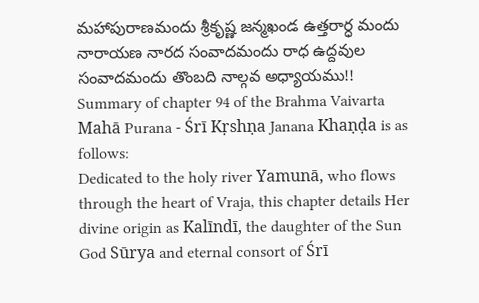మహాపురాణమందు శ్రీకృష్ణ జన్మఖండ ఉత్తరార్ధ మందు నారాయణ నారద సంవాదమందు రాధ ఉద్దవుల సంవాదమందు తొంబది నాల్గవ అధ్యాయము!!
Summary of chapter 94 of the Brahma Vaivarta Mahā Purana - Śrī Kṛshṇa Janana Khaṇḍa is as follows:
Dedicated to the holy river Yamunā, who flows through the heart of Vraja, this chapter details Her divine origin as Kalīndī, the daughter of the Sun God Sūrya and eternal consort of Śrī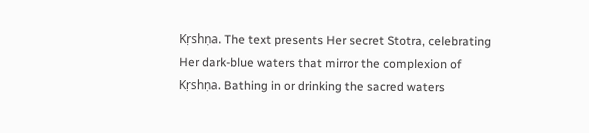Kṛshṇa. The text presents Her secret Stotra, celebrating Her dark-blue waters that mirror the complexion of Kṛshṇa. Bathing in or drinking the sacred waters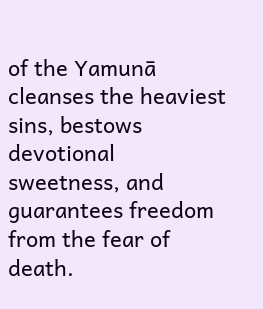of the Yamunā cleanses the heaviest sins, bestows devotional sweetness, and guarantees freedom from the fear of death.